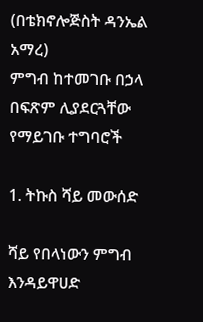(በቴክኖሎጅስት ዳንኤል አማረ)
ምግብ ከተመገቡ በኃላ በፍጽም ሊያደርጓቸው የማይገቡ ተግባሮች

1. ትኩስ ሻይ መውሰድ

ሻይ የበላነውን ምግብ እንዳይዋሀድ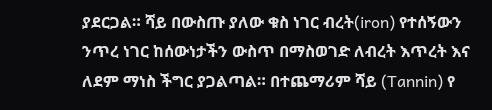ያደርጋል። ሻይ በውስጡ ያለው ቁስ ነገር ብረት(iron) የተሰኝውን ንጥረ ነገር ከሰውነታችን ውስጥ በማስወገድ ለብረት እጥረት እና ለደም ማነስ ችግር ያጋልጣል። በተጨማሪም ሻይ (Tannin) የ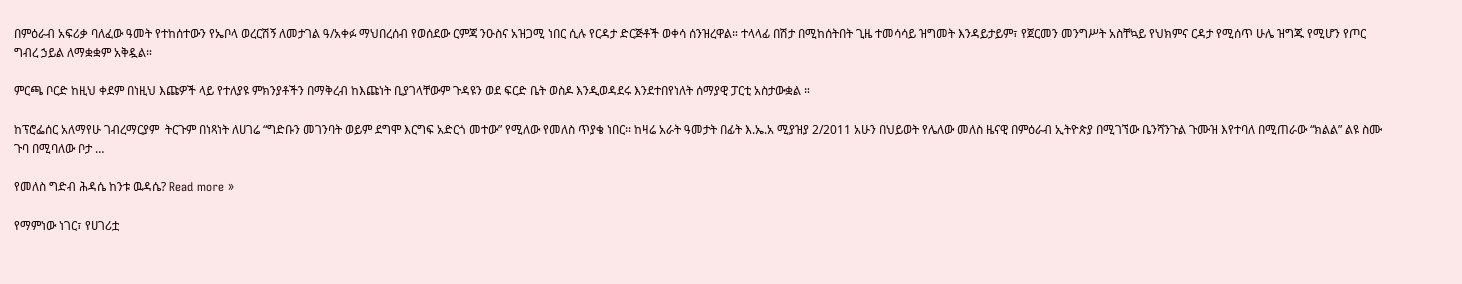በምዕራብ አፍሪቃ ባለፈው ዓመት የተከሰተውን የኤቦላ ወረርሽኝ ለመታገል ዓ/አቀፉ ማህበረሰብ የወሰደው ርምጃ ንዑስና አዝጋሚ ነበር ሲሉ የርዳታ ድርጅቶች ወቀሳ ሰንዝረዋል። ተላላፊ በሽታ በሚከሰትበት ጊዜ ተመሳሳይ ዝግመት እንዳይታይም፣ የጀርመን መንግሥት አስቸኳይ የህክምና ርዳታ የሚሰጥ ሁሌ ዝግጁ የሚሆን የጦር ግብረ ኃይል ለማቋቋም አቅዷል።

ምርጫ ቦርድ ከዚህ ቀደም በነዚህ እጩዎች ላይ የተለያዩ ምክንያቶችን በማቅረብ ከእጩነት ቢያገላቸውም ጉዳዩን ወደ ፍርድ ቤት ወስዶ እንዲወዳደሩ እንደተበየነለት ሰማያዊ ፓርቲ አስታውቋል ።

ከፕሮፌሰር አለማየሁ ገብረማርያም  ትርጉም በነጻነት ለሀገሬ “ግድቡን መገንባት ወይም ደግሞ እርግፍ አድርጎ መተው” የሚለው የመለስ ጥያቄ ነበር፡፡ ከዛሬ አራት ዓመታት በፊት እ.ኤ.አ ሚያዝያ 2/2011 አሁን በህይወት የሌለው መለስ ዜናዊ በምዕራብ ኢትዮጵያ በሚገኘው ቤንሻንጉል ጉሙዝ እየተባለ በሚጠራው “ክልል” ልዩ ስሙ ጉባ በሚባለው ቦታ …

የመለስ ግድብ ሕዳሴ ከንቱ ዉዳሴ? Read more »

የማምነው ነገር፣ የሀገሪቷ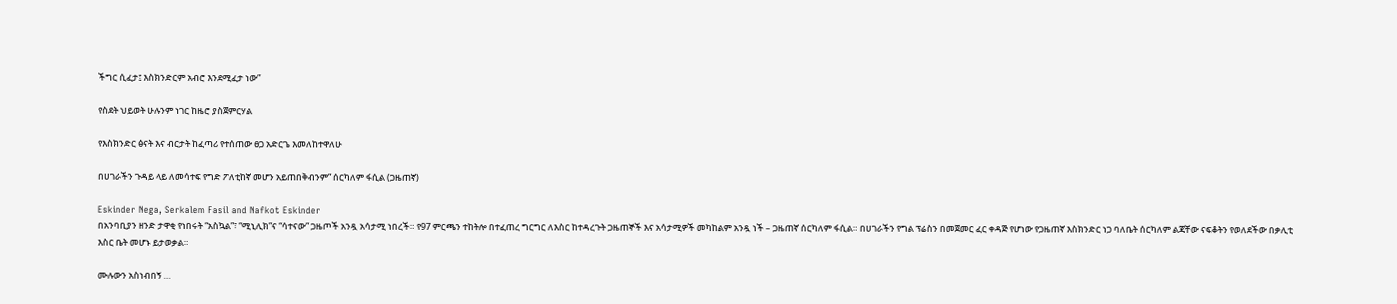ችግር ሲፈታ፤ እስክንድርም አብሮ እንደሚፈታ ነው”

የስደት ህይወት ሁሉንም ነገር ከዜሮ ያስጀምርሃል

የእስክንድር ፅናት እና ብርታት ከፈጣሪ የተሰጠው ፀጋ አድርጌ እመለከተዋለሁ

በሀገራችን ጉዳይ ላይ ለመሳተፍ የግድ ፖለቲከኛ መሆን አይጠበቅብንም” ሰርካለም ፋሲል (ጋዜጠኛ)

Eskinder Nega, Serkalem Fasil and Nafkot Eskinder
በአንባቢያን ዘንድ ታዋቂ የነበሩት “አስኳል”፣ “ሚኒሊክ”ና “ሳተናው” ጋዜጦች አንዷ አሳታሚ ነበረች። የ97 ምርጫን ተከትሎ በተፈጠረ ግርግር ለእስር ከተዳረጉት ጋዜጠኞች እና አሳታሚዎች መካከልም አንዷ ነች – ጋዜጠኛ ሰርካለም ፋሲል። በሀገራችን የግል ፕሬስን በመጀመር ፈር ቀዳጅ የሆነው የጋዜጠኛ እስክንድር ነጋ ባለቤት ሰርካለም ልጃቸው ናፍቆትን የወለደችው በቃሊቲ እስር ቤት መሆኑ ይታወቃል።

ሙሉውን አስነብበኝ …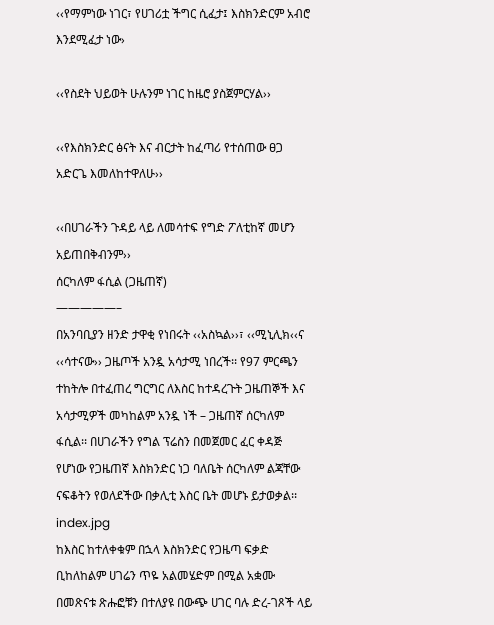‹‹የማምነው ነገር፣ የሀገሪቷ ችግር ሲፈታ፤ እስክንድርም አብሮ እንደሚፈታ ነው›

‹‹የስደት ህይወት ሁሉንም ነገር ከዜሮ ያስጀምርሃል››

‹‹የእስክንድር ፅናት እና ብርታት ከፈጣሪ የተሰጠው ፀጋ አድርጌ እመለከተዋለሁ››

‹‹በሀገራችን ጉዳይ ላይ ለመሳተፍ የግድ ፖለቲከኛ መሆን አይጠበቅብንም››
ሰርካለም ፋሲል (ጋዜጠኛ)
—————–
በአንባቢያን ዘንድ ታዋቂ የነበሩት ‹‹አስኳል››፣ ‹‹ሚኒሊክ‹‹ና ‹‹ሳተናው›› ጋዜጦች አንዷ አሳታሚ ነበረች፡፡ የ97 ምርጫን ተከትሎ በተፈጠረ ግርግር ለእስር ከተዳረጉት ጋዜጠኞች እና አሳታሚዎች መካከልም አንዷ ነች – ጋዜጠኛ ሰርካለም ፋሲል፡፡ በሀገራችን የግል ፕሬስን በመጀመር ፈር ቀዳጅ የሆነው የጋዜጠኛ እስክንድር ነጋ ባለቤት ሰርካለም ልጃቸው ናፍቆትን የወለደችው በቃሊቲ እስር ቤት መሆኑ ይታወቃል፡፡ index.jpg
ከእስር ከተለቀቁም በኋላ እስክንድር የጋዜጣ ፍቃድ ቢከለከልም ሀገሬን ጥዬ አልመሄድም በሚል አቋሙ በመጽናቱ ጽሑፎቹን በተለያዩ በውጭ ሀገር ባሉ ድረ-ገጾች ላይ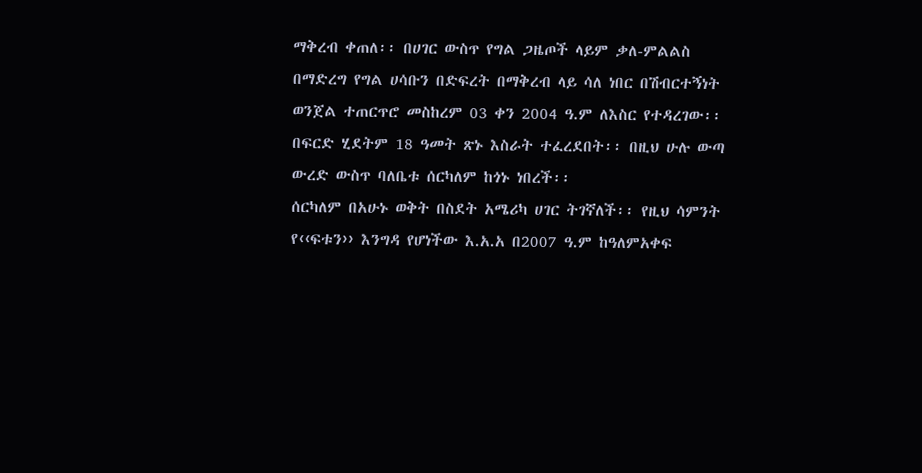ማቅረብ ቀጠለ፡፡ በሀገር ውስጥ የግል ጋዜጦች ላይም ቃለ-ምልልስ በማድረግ የግል ሀሳቡን በድፍረት በማቅረብ ላይ ሳለ ነበር በሽብርተኝነት ወንጀል ተጠርጥሮ መስከረም 03 ቀን 2004 ዓ.ም ለእስር የተዳረገው፡፡ በፍርድ ሂደትም 18 ዓመት ጽኑ እስራት ተፈረደበት፡፡ በዚህ ሁሉ ውጣ ውረድ ውስጥ ባለቤቱ ሰርካለም ከጎኑ ነበረች፡፡
ሰርካለም በአሁኑ ወቅት በስደት አሜሪካ ሀገር ትገኛለች፡፡ የዚህ ሳምንት የ‹‹ፍቱን›› እንግዳ የሆነችው እ.አ.አ በ2007 ዓ.ም ከዓለምአቀፍ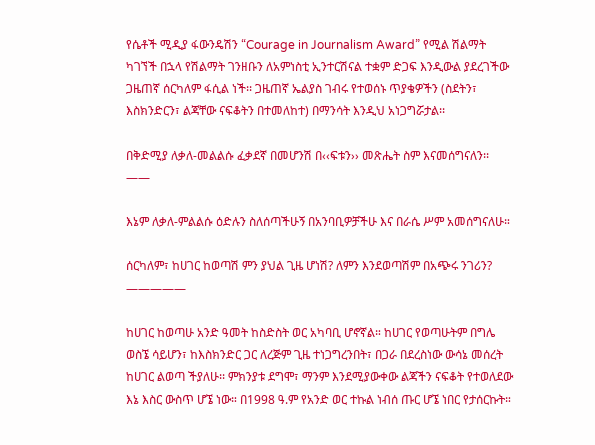የሴቶች ሚዲያ ፋውንዴሽን “Courage in Journalism Award” የሚል ሽልማት ካገኘች በኋላ የሽልማት ገንዘቡን ለአምነስቲ ኢንተርሽናል ተቋም ድጋፍ እንዲውል ያደረገችው ጋዜጠኛ ሰርካለም ፋሲል ነች፡፡ ጋዜጠኛ ኤልያስ ገብሩ የተወሰኑ ጥያቄዎችን (ስደትን፣ እስክንድርን፣ ልጃቸው ናፍቆትን በተመለከተ) በማንሳት እንዲህ አነጋግሯታል፡፡

በቅድሚያ ለቃለ-መልልሱ ፈቃደኛ በመሆንሽ በ‹‹ፍቱን›› መጽሔት ስም እናመሰግናለን፡፡
——

እኔም ለቃለ-ምልልሱ ዕድሉን ስለሰጣችሁኝ በአንባቢዎቻችሁ እና በራሴ ሥም አመሰግናለሁ።

ሰርካለም፣ ከሀገር ከወጣሽ ምን ያህል ጊዜ ሆነሽ? ለምን እንደወጣሽም በአጭሩ ንገሪን?
—————

ከሀገር ከወጣሁ አንድ ዓመት ከስድስት ወር አካባቢ ሆኖኛል። ከሀገር የወጣሁትም በግሌ ወስኜ ሳይሆን፣ ከእስክንድር ጋር ለረጅም ጊዜ ተነጋግረንበት፣ በጋራ በደረስነው ውሳኔ መሰረት ከሀገር ልወጣ ችያለሁ፡፡ ምክንያቱ ደግሞ፣ ማንም እንደሚያውቀው ልጃችን ናፍቆት የተወለደው እኔ እስር ውስጥ ሆኜ ነው። በ1998 ዓ.ም የአንድ ወር ተኩል ነብሰ ጡር ሆኜ ነበር የታሰርኩት።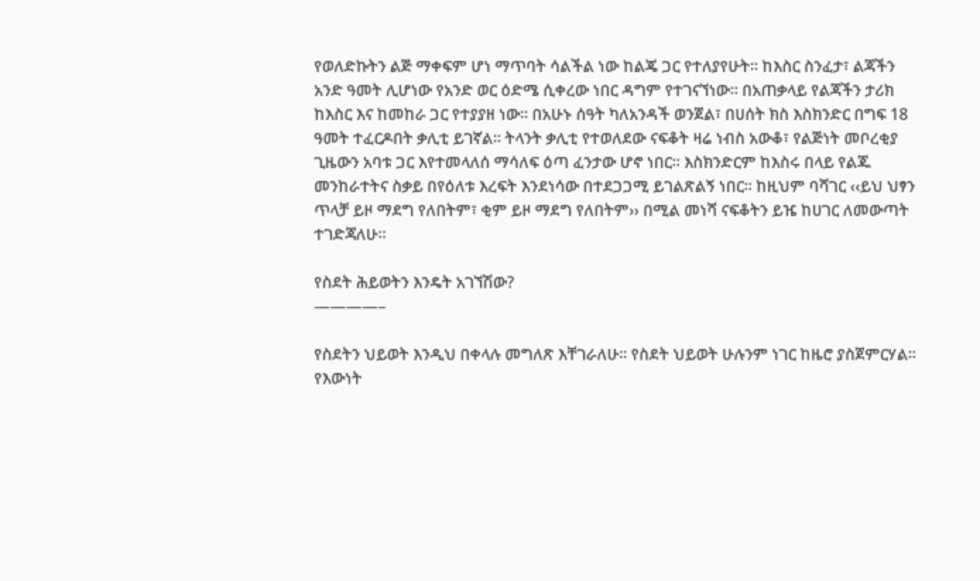የወለድኩትን ልጅ ማቀፍም ሆነ ማጥባት ሳልችል ነው ከልጄ ጋር የተለያየሁት። ከእስር ስንፈታ፣ ልጃችን አንድ ዓመት ሊሆነው የአንድ ወር ዕድሜ ሲቀረው ነበር ዳግም የተገናኘነው። በአጠቃላይ የልጃችን ታሪክ ከእስር እና ከመከራ ጋር የተያያዘ ነው። በአሁኑ ሰዓት ካለአንዳች ወንጀል፣ በሀሰት ክስ እስክንድር በግፍ 18 ዓመት ተፈርዶበት ቃሊቲ ይገኛል። ትላንት ቃሊቲ የተወለደው ናፍቆት ዛሬ ነብስ አውቆ፣ የልጅነት መቦረቂያ ጊዜውን አባቱ ጋር እየተመላለሰ ማሳለፍ ዕጣ ፈንታው ሆኖ ነበር። እስክንድርም ከእስሩ በላይ የልጁ መንከራተትና ስቃይ በየዕለቱ እረፍት እንደነሳው በተደጋጋሚ ይገልጽልኝ ነበር። ከዚህም ባሻገር ‹‹ይህ ህፃን ጥላቻ ይዞ ማደግ የለበትም፣ ቂም ይዞ ማደግ የለበትም›› በሚል መነሻ ናፍቆትን ይዤ ከሀገር ለመውጣት ተገድጃለሁ።

የስደት ሕይወትን እንዴት አገኘሽው?
————–

የስደትን ህይወት እንዲህ በቀላሉ መግለጽ እቸገራለሁ። የስደት ህይወት ሁሉንም ነገር ከዜሮ ያስጀምርሃል። የእውነት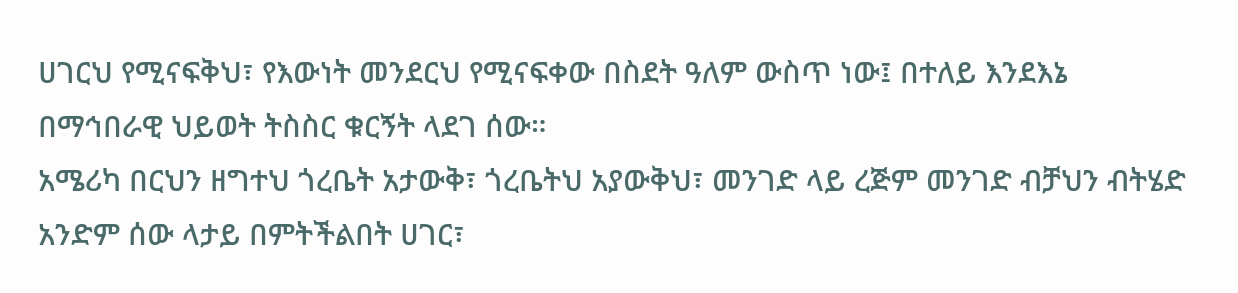ሀገርህ የሚናፍቅህ፣ የእውነት መንደርህ የሚናፍቀው በስደት ዓለም ውስጥ ነው፤ በተለይ እንደእኔ በማኅበራዊ ህይወት ትስስር ቁርኝት ላደገ ሰው።
አሜሪካ በርህን ዘግተህ ጎረቤት አታውቅ፣ ጎረቤትህ አያውቅህ፣ መንገድ ላይ ረጅም መንገድ ብቻህን ብትሄድ አንድም ሰው ላታይ በምትችልበት ሀገር፣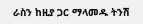ራስን ከዚያ ጋር ማላመዱ ትንሽ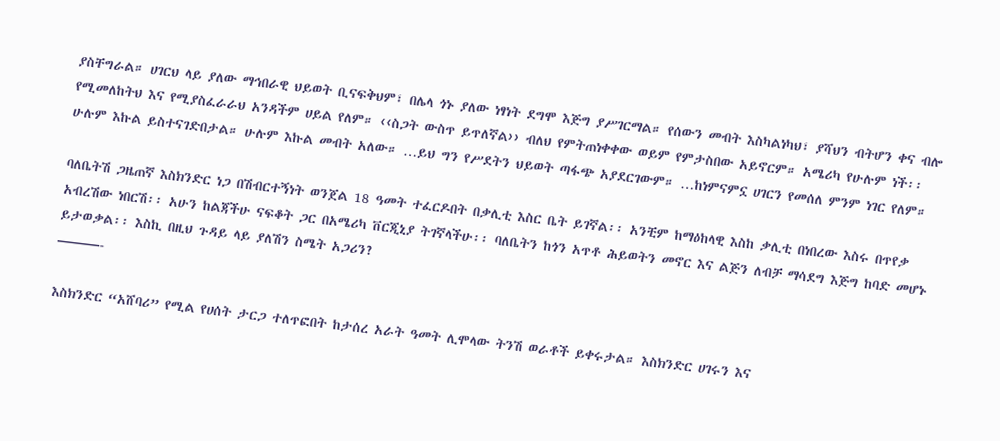ያስቸግራል። ሀገርህ ላይ ያለው ማኅበራዊ ህይወት ቢናፍቅህም፣ በሌላ ጎኑ ያለው ነፃነት ደግሞ እጅግ ያሥገርማል። የሰውን መብት እስካልነካህ፣ ያሻህን ብትሆን ቀና ብሎ የሚመለከትህ እና የሚያስፈራራህ አንዳችም ሀይል የለም። ‹‹ስጋት ውስጥ ይጥለኛል›› ብለህ የምትጠነቀቀው ወይም የምታስበው አይኖርም። አሜሪካ የሁሉም ነች፡፡ ሁሉም እኩል ይስተናገድበታል። ሁሉም እኩል መብት አለው። …ይህ ግን የሥደትን ህይወት ጣፋጭ አያደርገውም። …ከነምናምኗ ሀገርን የመሰለ ምንም ነገር የለም።

ባለቤትሽ ጋዜጠኛ እስክንድር ነጋ በሽብርተኝነት ወንጀል 18 ዓመት ተፈርዶበት በቃሊቲ እስር ቤት ይገኛል፡፡ አንቺም ከማዕከላዊ እስከ ቃሊቲ በነበረው እስሩ በጥየቃ አብረሽው ነበርሽ፡፡ አሁን ከልጃችሁ ናፍቆት ጋር በአሜሪካ ቨርጂኒያ ትገኛላችሁ፡፡ ባለቤትን ከጎን አጥቶ ሕይወትን መኖር እና ልጅን ለብቻ ማሳደግ እጅግ ከባድ መሆኑ ይታወቃል፡፡ እስኪ በዚህ ጉዳይ ላይ ያለሽን ስሜት አጋሪን?
———-

እስክንድር “አሸባሪ” የሚል የሀሰት ታርጋ ተለጥፎበት ከታሰረ አራት ዓመት ሊሞላው ትንሽ ወራቶች ይቀሩታል። እስክንድር ሀገሩን እና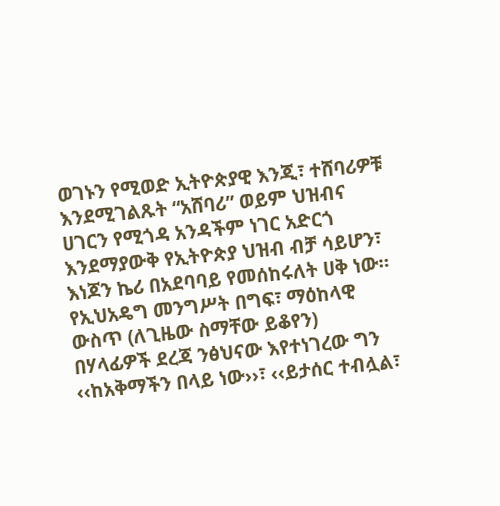ወገኑን የሚወድ ኢትዮጵያዊ እንጂ፣ ተሸባሪዎቹ እንደሚገልጹት “አሸባሪ” ወይም ህዝብና ሀገርን የሚጎዳ አንዳችም ነገር አድርጎ እንደማያውቅ የኢትዮጵያ ህዝብ ብቻ ሳይሆን፣ እነጆን ኬሪ በአደባባይ የመሰከሩለት ሀቅ ነው። የኢህአዴግ መንግሥት በግፍ፣ ማዕከላዊ ውስጥ (ለጊዜው ስማቸው ይቆየን) በሃላፊዎች ደረጃ ንፅህናው እየተነገረው ግን ‹‹ከአቅማችን በላይ ነው››፣ ‹‹ይታሰር ተብሏል፣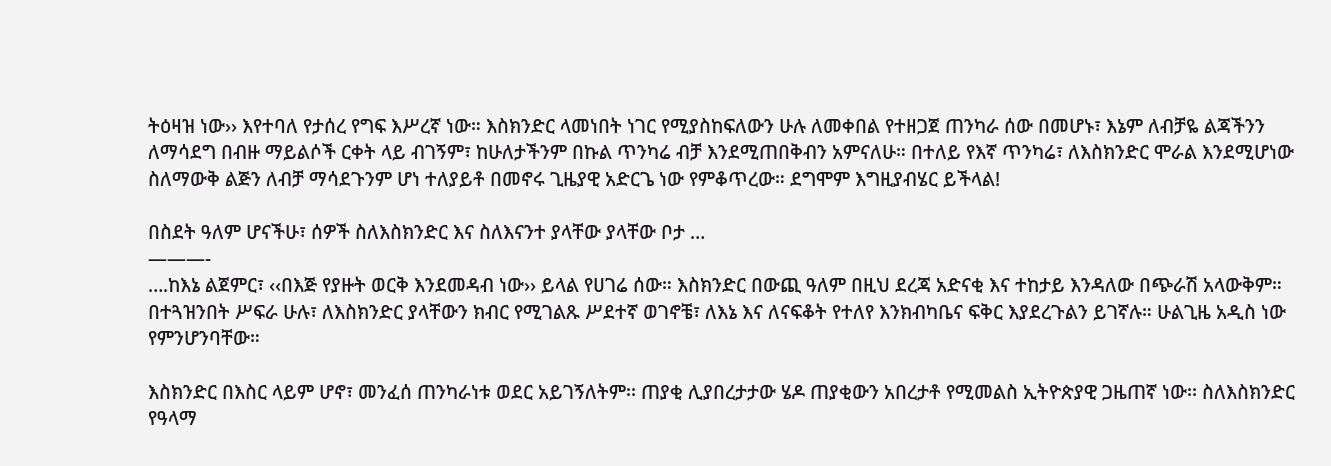ትዕዛዝ ነው›› እየተባለ የታሰረ የግፍ እሥረኛ ነው። እስክንድር ላመነበት ነገር የሚያስከፍለውን ሁሉ ለመቀበል የተዘጋጀ ጠንካራ ሰው በመሆኑ፣ እኔም ለብቻዬ ልጃችንን ለማሳደግ በብዙ ማይልሶች ርቀት ላይ ብገኝም፣ ከሁለታችንም በኩል ጥንካሬ ብቻ እንደሚጠበቅብን አምናለሁ። በተለይ የእኛ ጥንካሬ፣ ለእስክንድር ሞራል እንደሚሆነው ስለማውቅ ልጅን ለብቻ ማሳደጉንም ሆነ ተለያይቶ በመኖሩ ጊዜያዊ አድርጌ ነው የምቆጥረው። ደግሞም እግዚያብሄር ይችላል!

በስደት ዓለም ሆናችሁ፣ ሰዎች ስለእስክንድር እና ስለእናንተ ያላቸው ያላቸው ቦታ …
———-
….ከእኔ ልጀምር፣ ‹‹በእጅ የያዙት ወርቅ እንደመዳብ ነው›› ይላል የሀገሬ ሰው። እስክንድር በውጪ ዓለም በዚህ ደረጃ አድናቂ እና ተከታይ እንዳለው በጭራሽ አላውቅም። በተጓዝንበት ሥፍራ ሁሉ፣ ለእስክንድር ያላቸውን ክብር የሚገልጹ ሥደተኛ ወገኖቼ፣ ለእኔ እና ለናፍቆት የተለየ እንክብካቤና ፍቅር እያደረጉልን ይገኛሉ። ሁልጊዜ አዲስ ነው የምንሆንባቸው።

እስክንድር በእስር ላይም ሆኖ፣ መንፈሰ ጠንካራነቱ ወደር አይገኝለትም፡፡ ጠያቂ ሊያበረታታው ሄዶ ጠያቂውን አበረታቶ የሚመልስ ኢትዮጵያዊ ጋዜጠኛ ነው፡፡ ስለእስክንድር የዓላማ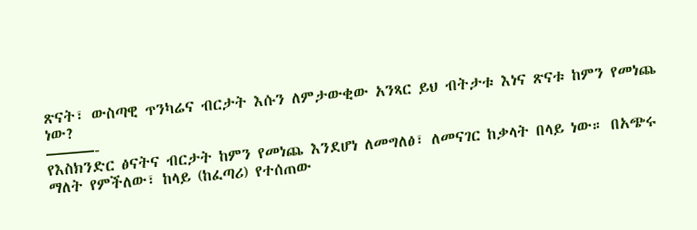ጽናት፣ ውስጣዊ ጥንካሬና ብርታት እሱን ለምታውቂው አንጻር ይህ ብትታቱ እነና ጽናቱ ከምን የመነጨ ነው?
———-
የእስክንድር ፅናትና ብርታት ከምን የመነጨ እንደሆነ ለመግለፅ፣ ለመናገር ከቃላት በላይ ነው። በአጭሩ ማለት የምችለው፣ ከላይ (ከፈጣሪ) የተሰጠው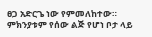ፀጋ አድርጌ ነው የምመለከተው። ምክንያቱም የሰው ልጅ የሆነ ቦታ ላይ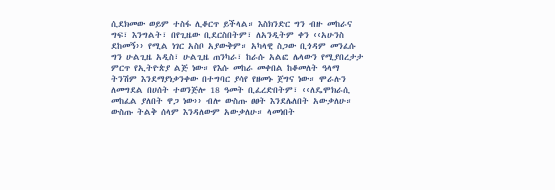ሲደክመው ወይም ተስፋ ሊቆርጥ ይችላል። እስክንድር ግን ብዙ መከራና ግፍ፣ እንግልት፣ በየጊዜው ቢደርስበትም፣ ለአንዲትም ቀን ‹‹አሁንስ ደከመኝ›› የሚል ነገር አስቦ አያውቅም። አካላዊ ስጋው ቢጎዳም መንፈሱ ግን ሁልጊዜ አዲስ፣ ሁልጊዜ ጠንካራ፣ ከራሱ አልፎ ሌላውን የሚያበረታታ ምርጥ የኢትዮጵያ ልጅ ነው። የእሱ መከራ መቀበል ከቆመለት ዓላማ ትንሽም እንደማያነቃንቀው በተግባር ያሳየ የዘመኑ ጀግና ነው። ሞራሉን ለመግደል በሀሰት ተወንጅሎ 18 ዓመት ቢፈረድበትም፣ ‹‹ለዴሞክራሲ መከፈል ያለበት ዋጋ ነው›› ብሎ ውስጡ ፀፀት እንደሌለበት አውቃለሁ። ውስጡ ትልቅ ሰላም እንዳለውም አውቃለሁ። ላመነበት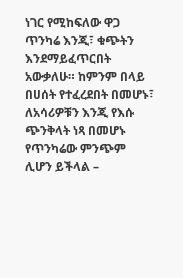ነገር የሚከፍለው ዋጋ ጥንካሬ እንጂ፣ ቁጭትን እንደማይፈጥርበት አውቃለሁ። ከምንም በላይ በሀሰት የተፈረደበት በመሆኑ፣ ለአሳሪዎቹን እንጂ የእሱ ጭንቅላት ነጻ በመሆኑ የጥንካሬው ምንጭም ሊሆን ይችላል –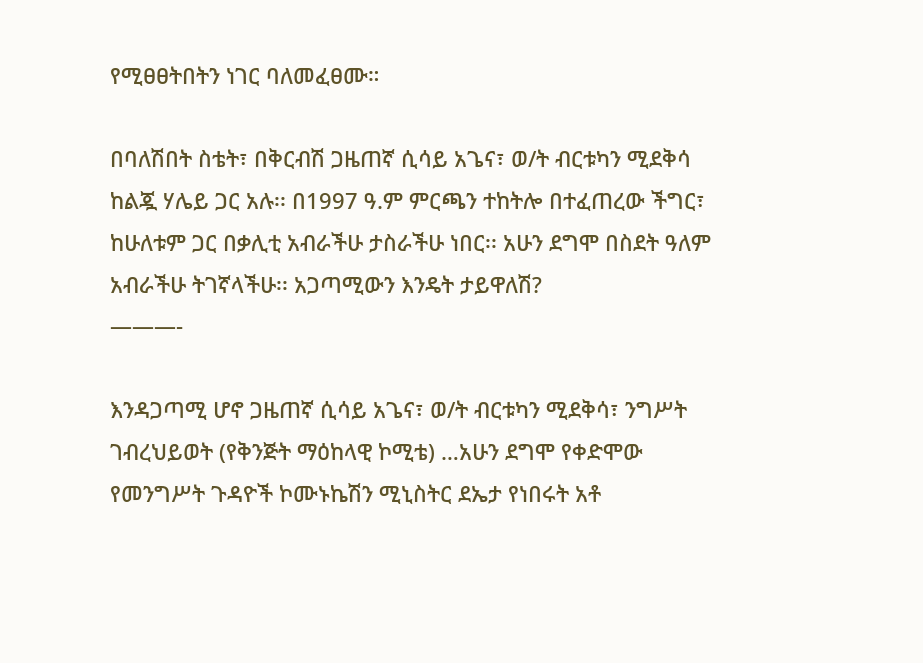የሚፀፀትበትን ነገር ባለመፈፀሙ።

በባለሽበት ስቴት፣ በቅርብሽ ጋዜጠኛ ሲሳይ አጌና፣ ወ/ት ብርቱካን ሚደቅሳ ከልጇ ሃሌይ ጋር አሉ፡፡ በ1997 ዓ.ም ምርጫን ተከትሎ በተፈጠረው ችግር፣ ከሁለቱም ጋር በቃሊቲ አብራችሁ ታስራችሁ ነበር፡፡ አሁን ደግሞ በስደት ዓለም አብራችሁ ትገኛላችሁ፡፡ አጋጣሚውን እንዴት ታይዋለሽ?
———-

እንዳጋጣሚ ሆኖ ጋዜጠኛ ሲሳይ አጌና፣ ወ/ት ብርቱካን ሚደቅሳ፣ ንግሥት ገብረህይወት (የቅንጅት ማዕከላዊ ኮሚቴ) …አሁን ደግሞ የቀድሞው የመንግሥት ጉዳዮች ኮሙኑኬሽን ሚኒስትር ደኤታ የነበሩት አቶ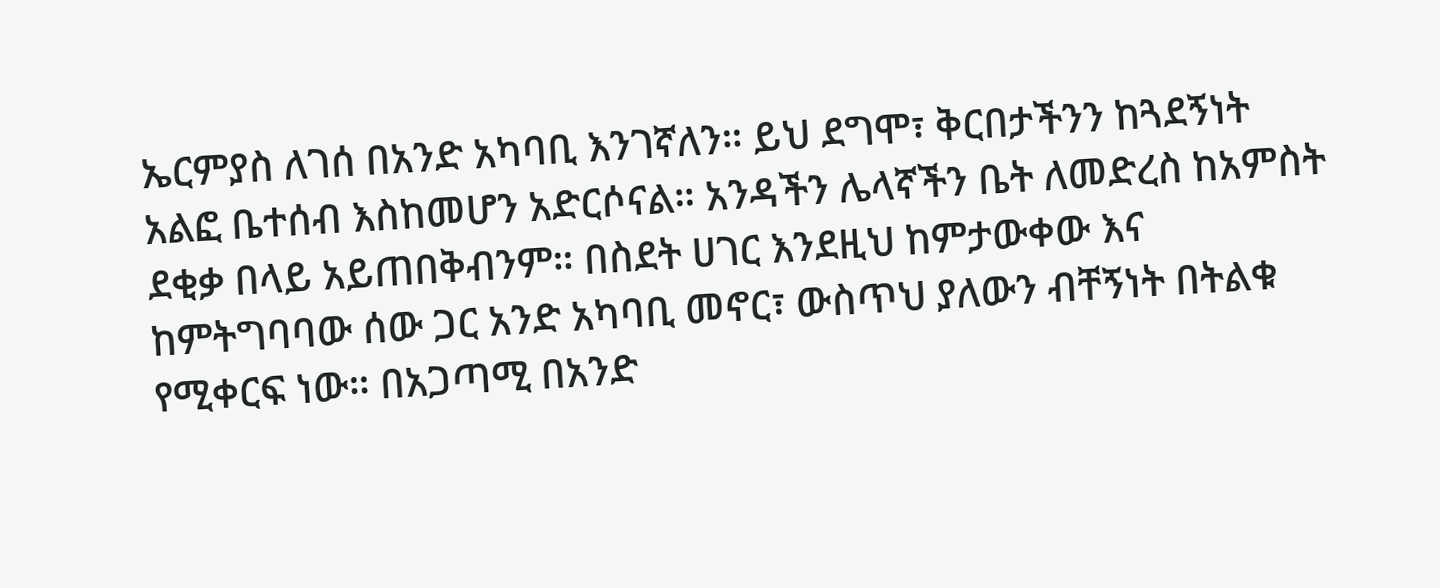ኤርምያስ ለገሰ በአንድ አካባቢ እንገኛለን። ይህ ደግሞ፣ ቅርበታችንን ከጓደኝነት አልፎ ቤተሰብ እስከመሆን አድርሶናል። አንዳችን ሌላኛችን ቤት ለመድረስ ከአምስት ደቂቃ በላይ አይጠበቅብንም። በስደት ሀገር እንደዚህ ከምታውቀው እና ከምትግባባው ሰው ጋር አንድ አካባቢ መኖር፣ ውስጥህ ያለውን ብቸኝነት በትልቁ የሚቀርፍ ነው። በአጋጣሚ በአንድ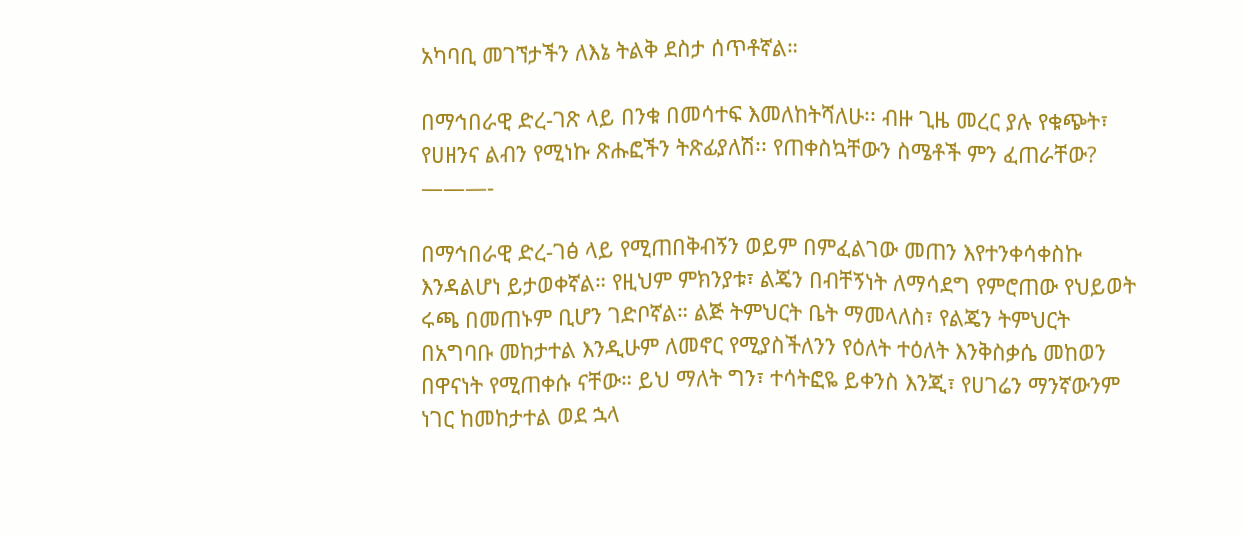አካባቢ መገኘታችን ለእኔ ትልቅ ደስታ ሰጥቶኛል።

በማኅበራዊ ድረ-ገጽ ላይ በንቁ በመሳተፍ እመለከትሻለሁ፡፡ ብዙ ጊዜ መረር ያሉ የቁጭት፣ የሀዘንና ልብን የሚነኩ ጽሑፎችን ትጽፊያለሽ፡፡ የጠቀስኳቸውን ስሜቶች ምን ፈጠራቸው?
———-

በማኅበራዊ ድረ-ገፅ ላይ የሚጠበቅብኝን ወይም በምፈልገው መጠን እየተንቀሳቀስኩ እንዳልሆነ ይታወቀኛል። የዚህም ምክንያቱ፣ ልጄን በብቸኝነት ለማሳደግ የምሮጠው የህይወት ሩጫ በመጠኑም ቢሆን ገድቦኛል። ልጅ ትምህርት ቤት ማመላለስ፣ የልጄን ትምህርት በአግባቡ መከታተል እንዲሁም ለመኖር የሚያስችለንን የዕለት ተዕለት እንቅስቃሴ መከወን በዋናነት የሚጠቀሱ ናቸው። ይህ ማለት ግን፣ ተሳትፎዬ ይቀንስ እንጂ፣ የሀገሬን ማንኛውንም ነገር ከመከታተል ወደ ኋላ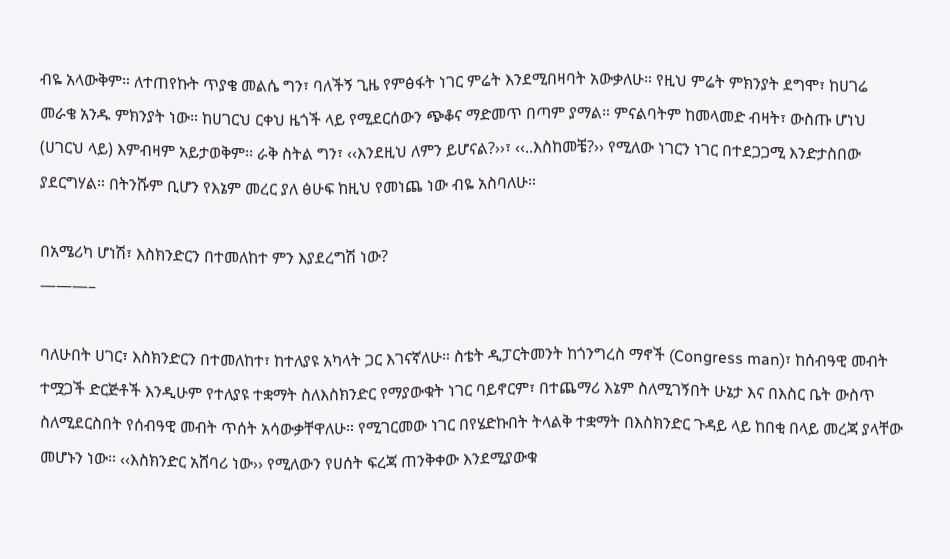ብዬ አላውቅም። ለተጠየኩት ጥያቄ መልሴ ግን፣ ባለችኝ ጊዜ የምፅፋት ነገር ምሬት እንደሚበዛባት አውቃለሁ። የዚህ ምሬት ምክንያት ደግሞ፣ ከሀገሬ መራቄ አንዱ ምክንያት ነው። ከሀገርህ ርቀህ ዜጎች ላይ የሚደርሰውን ጭቆና ማድመጥ በጣም ያማል። ምናልባትም ከመላመድ ብዛት፣ ውስጡ ሆነህ (ሀገርህ ላይ) እምብዛም አይታወቅም፡፡ ራቅ ስትል ግን፣ ‹‹እንደዚህ ለምን ይሆናል?››፣ ‹‹..እስከመቼ?›› የሚለው ነገርን ነገር በተደጋጋሚ እንድታስበው ያደርግሃል። በትንሹም ቢሆን የእኔም መረር ያለ ፅሁፍ ከዚህ የመነጨ ነው ብዬ አስባለሁ።

በአሜሪካ ሆነሽ፣ እስክንድርን በተመለከተ ምን እያደረግሽ ነው?
———–

ባለሁበት ሀገር፣ እስክንድርን በተመለከተ፣ ከተለያዩ አካላት ጋር እገናኛለሁ። ስቴት ዲፓርትመንት ከጎንግረስ ማኖች (Congress man)፣ ከሰብዓዊ መብት ተሟጋች ድርጅቶች እንዲሁም የተለያዩ ተቋማት ስለእስክንድር የማያውቁት ነገር ባይኖርም፣ በተጨማሪ እኔም ስለሚገኝበት ሁኔታ እና በእስር ቤት ውስጥ ስለሚደርስበት የሰብዓዊ መብት ጥሰት አሳውቃቸዋለሁ። የሚገርመው ነገር በየሄድኩበት ትላልቅ ተቋማት በእስክንድር ጉዳይ ላይ ከበቂ በላይ መረጃ ያላቸው መሆኑን ነው። ‹‹እስክንድር አሸባሪ ነው›› የሚለውን የሀሰት ፍረጃ ጠንቅቀው እንደሚያውቁ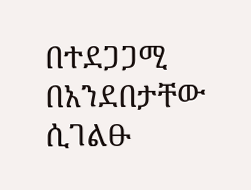በተደጋጋሚ በአንደበታቸው ሲገልፁ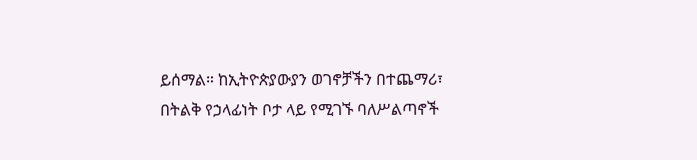ይሰማል። ከኢትዮጵያውያን ወገኖቻችን በተጨማሪ፣ በትልቅ የኃላፊነት ቦታ ላይ የሚገኙ ባለሥልጣኖች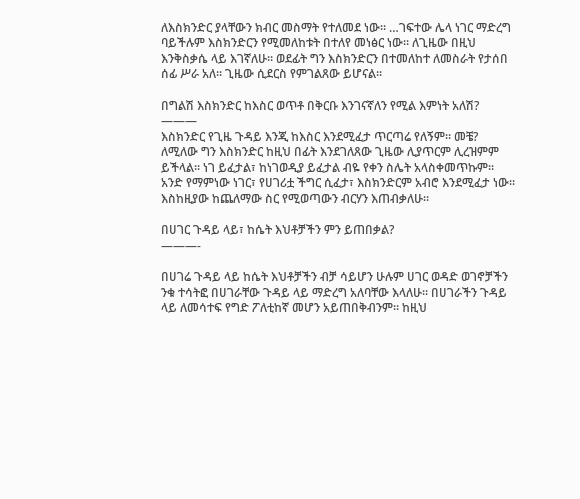ለእስክንድር ያላቸውን ክብር መስማት የተለመደ ነው። …ገፍተው ሌላ ነገር ማድረግ ባይችሉም እስክንድርን የሚመለከቱት በተለየ መነፅር ነው። ለጊዜው በዚህ እንቅስቃሴ ላይ እገኛለሁ። ወደፊት ግን እስክንድርን በተመለከተ ለመስራት የታሰበ ሰፊ ሥራ አለ። ጊዜው ሲደርስ የምገልጸው ይሆናል።

በግልሽ እስክንድር ከእስር ወጥቶ በቅርቡ እንገናኛለን የሚል እምነት አለሽ?
———
እስክንድር የጊዜ ጉዳይ እንጂ ከእስር እንደሚፈታ ጥርጣሬ የለኝም። መቼ? ለሚለው ግን እስክንድር ከዚህ በፊት እንደገለጸው ጊዜው ሊያጥርም ሊረዝምም ይችላል። ነገ ይፈታል፣ ከነገወዲያ ይፈታል ብዬ የቀን ስሌት አላስቀመጥኩም። አንድ የማምነው ነገር፣ የሀገሪቷ ችግር ሲፈታ፣ እስክንድርም አብሮ እንደሚፈታ ነው። እስከዚያው ከጨለማው ስር የሚወጣውን ብርሃን እጠብቃለሁ።

በሀገር ጉዳይ ላይ፣ ከሴት እህቶቻችን ምን ይጠበቃል?
———-

በሀገሬ ጉዳይ ላይ ከሴት እህቶቻችን ብቻ ሳይሆን ሁሉም ሀገር ወዳድ ወገኖቻችን ንቁ ተሳትፎ በሀገራቸው ጉዳይ ላይ ማድረግ አለባቸው እላለሁ። በሀገራችን ጉዳይ ላይ ለመሳተፍ የግድ ፖለቲከኛ መሆን አይጠበቅብንም። ከዚህ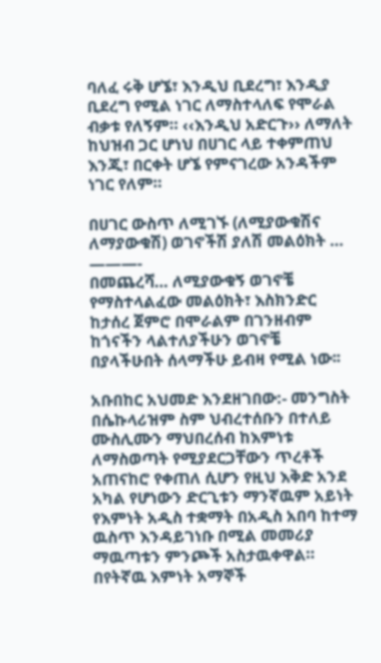ባለፈ ሩቅ ሆኜ፣ እንዲህ ቢደረግ፣ እንዲያ ቢደረግ የሚል ነገር ለማስተላለፍ የሞራል ብቃቱ የለኝም። ‹‹እንዲህ አድርጉ›› ለማለት ከህዝብ ጋር ሆነህ በሀገር ላይ ተቀምጠህ እንጂ፣ በርቀት ሆኜ የምናገረው አንዳችም ነገር የለም።

በሀገር ውስጥ ለሚገኙ (ለሚያውቁሽና ለማያውቁሽ) ወገኖችሽ ያለሽ መልዕክት …
———-
በመጨረሻ… ለሚያውቁኝ ወገኖቼ የማስተላልፈው መልዕክት፣ እስክንድር ከታሰረ ጀምሮ በሞራልም በገንዘብም ከጎናችን ላልተለያችሁን ወገኖቼ በያላችሁበት ሰላማችሁ ይብዛ የሚል ነው፡፡

አቡበከር አህመድ እንደዘገበው:- መንግስት በሴኩላሪዝም ስም ህብረተሰቡን በተለይ ሙስሊሙን ማህበረሰብ ከእምነቱ ለማስወጣት የሚያደርጋቸውን ጥረቶች አጠናከሮ የቀጠለ ሲሆን የዚህ እቅድ አንደ አካል የሆነውን ድርጊቱን ማንኛዉም አይነት የእምነት አዲስ ተቋማት በአዲስ አበባ ከተማ ዉስጥ እንዳይገነቡ በሚል መመሪያ ማዉጣቱን ምንጮች አስታዉቀዋል። በየትኛዉ እምነት አማኞች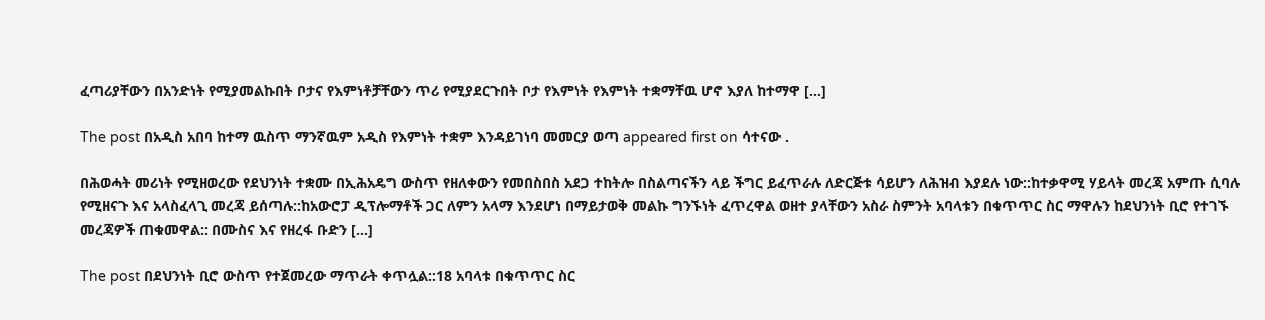ፈጣሪያቸውን በአንድነት የሚያመልኩበት ቦታና የእምነቶቻቸውን ጥሪ የሚያደርጉበት ቦታ የእምነት የእምነት ተቋማቸዉ ሆኖ እያለ ከተማዋ […]

The post በአዲስ አበባ ከተማ ዉስጥ ማንኛዉም አዲስ የእምነት ተቋም እንዳይገነባ መመርያ ወጣ appeared first on ሳተናው .

በሕወሓት መሪነት የሚዘወረው የደህንነት ተቋሙ በኢሕአዴግ ውስጥ የዘለቀውን የመበስበስ አደጋ ተከትሎ በስልጣናችን ላይ ችግር ይፈጥራሉ ለድርጅቱ ሳይሆን ለሕዝብ እያደሉ ነው::ከተቃዋሚ ሃይላት መረጃ አምጡ ሲባሉ የሚዘናጉ እና አላስፈላጊ መረጃ ይሰጣሉ::ከአውሮፓ ዲፕሎማቶች ጋር ለምን አላማ እንደሆነ በማይታወቅ መልኩ ግንኙነት ፈጥረዋል ወዘተ ያላቸውን አስራ ስምንት አባላቱን በቁጥጥር ስር ማዋሉን ከደህንነት ቢሮ የተገኙ መረጃዎች ጠቁመዋል:: በሙስና እና የዘረፋ ቡድን […]

The post በደህንነት ቢሮ ውስጥ የተጀመረው ማጥራት ቀጥሏል::18 አባላቱ በቁጥጥር ስር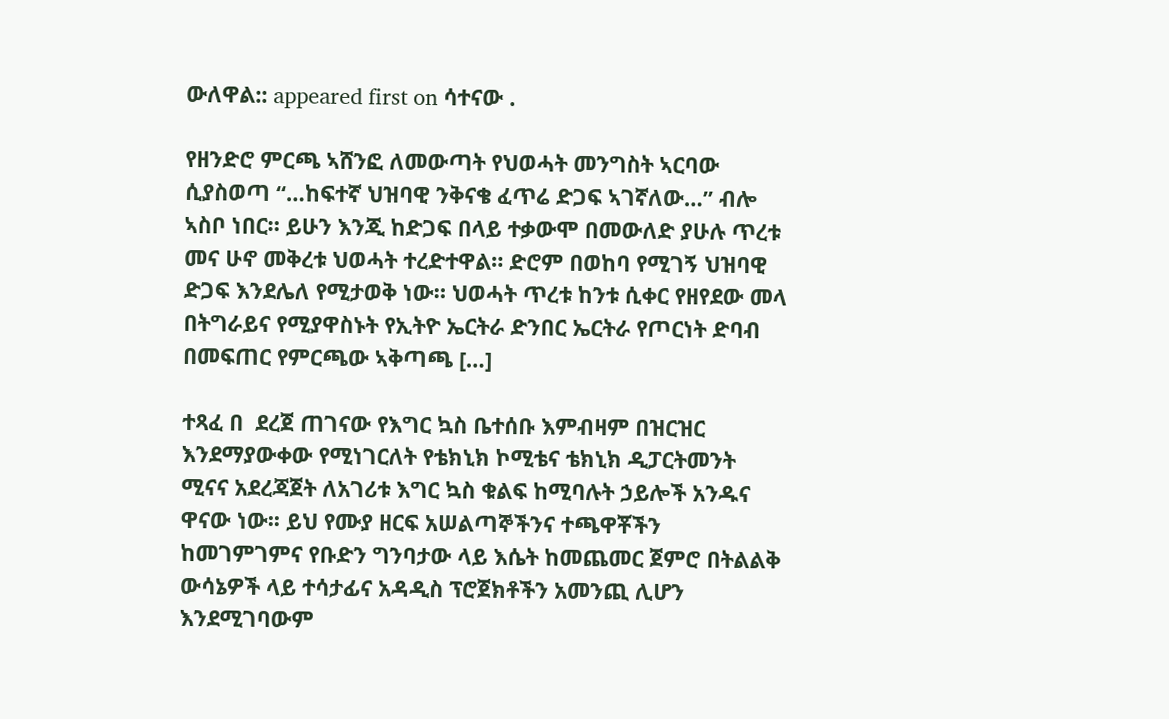ውለዋል:: appeared first on ሳተናው .

የዘንድሮ ምርጫ ኣሸንፎ ለመውጣት የህወሓት መንግስት ኣርባው ሲያስወጣ “…ከፍተኛ ህዝባዊ ንቅናቄ ፈጥሬ ድጋፍ ኣገኛለው…” ብሎ ኣስቦ ነበር። ይሁን እንጂ ከድጋፍ በላይ ተቃውሞ በመውለድ ያሁሉ ጥረቱ መና ሁኖ መቅረቱ ህወሓት ተረድተዋል። ድሮም በወከባ የሚገኝ ህዝባዊ ድጋፍ እንደሌለ የሚታወቅ ነው። ህወሓት ጥረቱ ከንቱ ሲቀር የዘየደው መላ በትግራይና የሚያዋስኑት የኢትዮ ኤርትራ ድንበር ኤርትራ የጦርነት ድባብ በመፍጠር የምርጫው ኣቅጣጫ […]

ተጻፈ በ  ደረጀ ጠገናው የእግር ኳስ ቤተሰቡ እምብዛም በዝርዝር እንደማያውቀው የሚነገርለት የቴክኒክ ኮሚቴና ቴክኒክ ዲፓርትመንት ሚናና አደረጃጀት ለአገሪቱ እግር ኳስ ቁልፍ ከሚባሉት ኃይሎች አንዱና ዋናው ነው፡፡ ይህ የሙያ ዘርፍ አሠልጣኞችንና ተጫዋቾችን ከመገምገምና የቡድን ግንባታው ላይ እሴት ከመጨመር ጀምሮ በትልልቅ ውሳኔዎች ላይ ተሳታፊና አዳዲስ ፕሮጀክቶችን አመንጪ ሊሆን እንደሚገባውም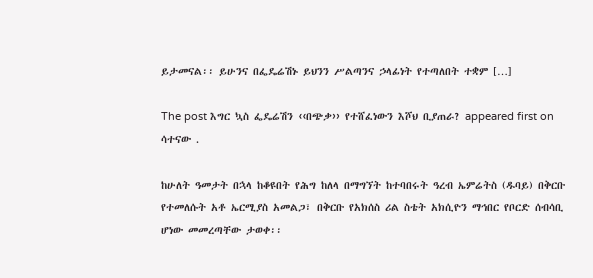ይታመናል፡፡ ይሁንና በፌዴሬሽኑ ይህንን ሥልጣንና ኃላፊነት የተጣለበት ተቋም […]

The post እግር ኳስ ፌዴሬሽን ‹‹በጭቃ›› የተሸፈነውን እሾህ ቢያጠራ? appeared first on ሳተናው .

ከሁለት ዓመታት በኋላ ከቆዩበት የሕግ ከለላ በማግኘት ከተባበሩት ዓረብ ኤምሬትስ (ዱባይ) በቅርቡ የተመለሱት አቶ ኤርሚያስ አመልጋ፣ በቅርቡ የአክሰስ ሪል ስቴት አክሲዮን ማኅበር የቦርድ ሰብሳቢ ሆነው መመረጣቸው ታወቀ፡፡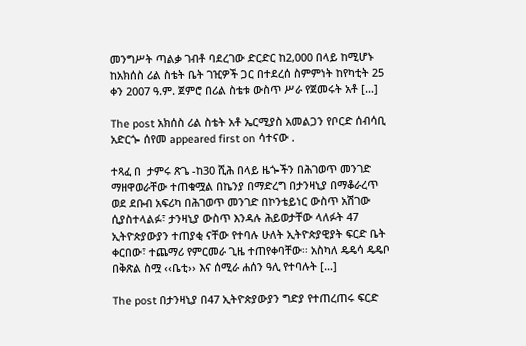መንግሥት ጣልቃ ገብቶ ባደረገው ድርድር ከ2,000 በላይ ከሚሆኑ ከአክሰስ ሪል ስቴት ቤት ገዢዎች ጋር በተደረሰ ስምምነት ከየካቲት 25 ቀን 2007 ዓ.ም. ጀምሮ በሪል ስቴቱ ውስጥ ሥራ የጀመሩት አቶ […]

The post አክሰስ ሪል ስቴት አቶ ኤርሚያስ አመልጋን የቦርድ ሰብሳቢ አድርጐ ሰየመ appeared first on ሳተናው .

ተጻፈ በ  ታምሩ ጽጌ -ከ30 ሺሕ በላይ ዜጐችን በሕገወጥ መንገድ ማዘዋወራቸው ተጠቁሟል በኬንያ በማድረግ በታንዛኒያ በማቆራረጥ ወደ ደቡብ አፍሪካ በሕገወጥ መንገድ በኮንቴይነር ውስጥ አሽገው ሲያስተላልፉ፣ ታንዛኒያ ውስጥ እንዳሉ ሕይወታቸው ላለፉት 47 ኢትዮጵያውያን ተጠያቂ ናቸው የተባሉ ሁለት ኢትዮጵያዊያት ፍርድ ቤት ቀርበው፣ ተጨማሪ የምርመራ ጊዜ ተጠየቀባቸው፡፡ አስካለ ዴዴሳ ዴዴቦ በቅጽል ስሟ ‹‹ቤቲ›› እና ሰሚራ ሐሰን ዓሊ የተባሉት […]

The post በታንዛኒያ በ47 ኢትዮጵያውያን ግድያ የተጠረጠሩ ፍርድ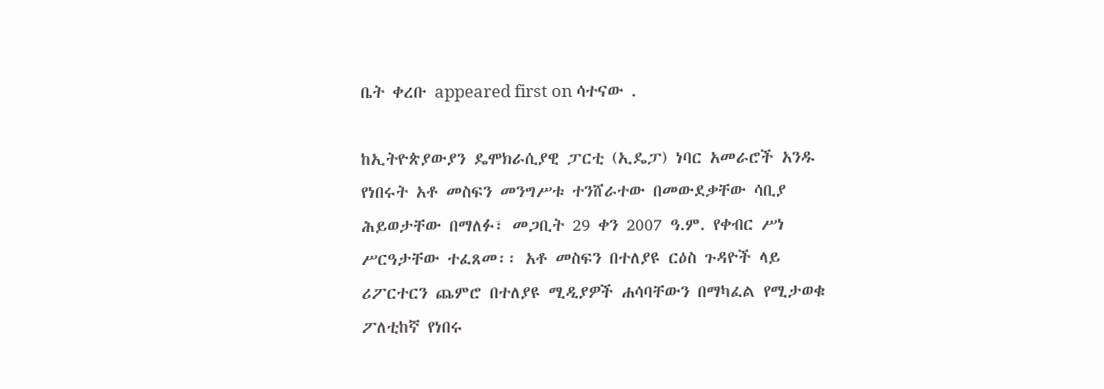ቤት ቀረቡ appeared first on ሳተናው .

ከኢትዮጵያውያን ዴሞክራሲያዊ ፓርቲ (ኢዴፓ) ነባር አመራሮች አንዱ የነበሩት አቶ መስፍን መንግሥቱ ተንሸራተው በመውደቃቸው ሳቢያ ሕይወታቸው በማለፉ፣ መጋቢት 29 ቀን 2007 ዓ.ም. የቀብር ሥነ ሥርዓታቸው ተፈጸመ፡፡ አቶ መስፍን በተለያዩ ርዕስ ጉዳዮች ላይ ሪፖርተርን ጨምሮ በተለያዩ ሚዲያዎች ሐሳባቸውን በማካፈል የሚታወቁ ፖለቲከኛ የነበሩ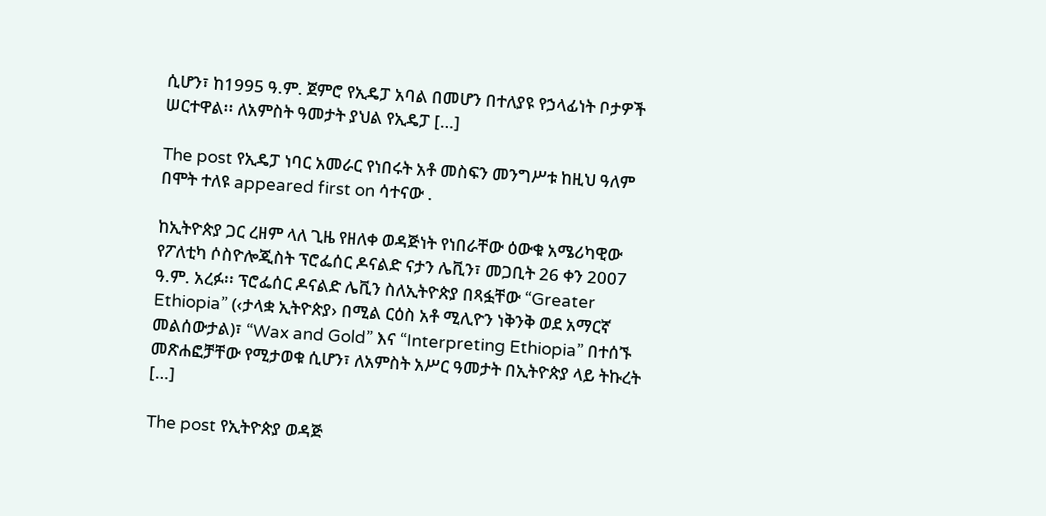ሲሆን፣ ከ1995 ዓ.ም. ጀምሮ የኢዴፓ አባል በመሆን በተለያዩ የኃላፊነት ቦታዎች ሠርተዋል፡፡ ለአምስት ዓመታት ያህል የኢዴፓ […]

The post የኢዴፓ ነባር አመራር የነበሩት አቶ መስፍን መንግሥቱ ከዚህ ዓለም በሞት ተለዩ appeared first on ሳተናው .

ከኢትዮጵያ ጋር ረዘም ላለ ጊዜ የዘለቀ ወዳጅነት የነበራቸው ዕውቁ አሜሪካዊው የፖለቲካ ሶስዮሎጂስት ፕሮፌሰር ዶናልድ ናታን ሌቪን፣ መጋቢት 26 ቀን 2007 ዓ.ም. አረፉ፡፡ ፕሮፌሰር ዶናልድ ሌቪን ስለኢትዮጵያ በጻፏቸው “Greater Ethiopia” (‹ታላቋ ኢትዮጵያ› በሚል ርዕስ አቶ ሚሊዮን ነቅንቅ ወደ አማርኛ መልሰውታል)፣ “Wax and Gold” እና “Interpreting Ethiopia” በተሰኙ መጽሐፎቻቸው የሚታወቁ ሲሆን፣ ለአምስት አሥር ዓመታት በኢትዮጵያ ላይ ትኩረት […]

The post የኢትዮጵያ ወዳጅ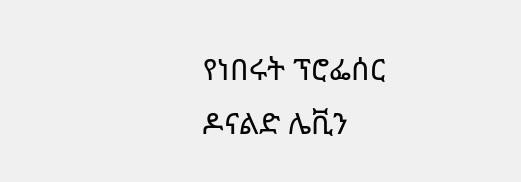የነበሩት ፕሮፌሰር ዶናልድ ሌቪን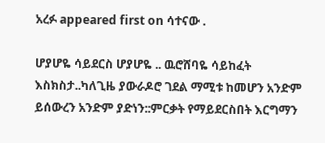አረፉ appeared first on ሳተናው .

ሆያሆዬ ሳይደርስ ሆያሆዬ .. ዉሮሸባዬ ሳይከፈት እስክስታ..ካለጊዜ ያውራዶሮ ገደል ማሚቱ ከመሆን አንድም ይሰውረን አንድም ያድነን::ምርቃት የማይደርስበት እርግማን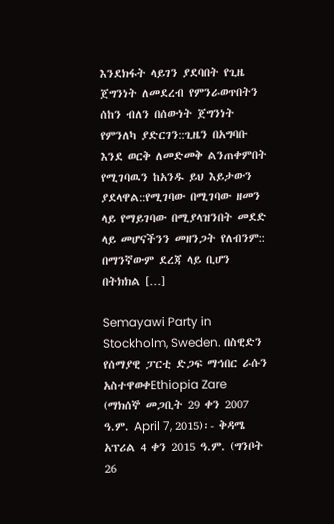እንደክፋት ላይገን ያደባበት የጊዜ ጀግንነት ለመደረብ የምንራወጥበትን ሰከን ብለን በሰውነት ጀግንነት የምንለካ ያድርገን::ጊዜን በአግባቡ እንደ ወርቅ ለመድመቅ ልንጠቀምበት የሚገባዉን ከአንዱ ይህ እይታውን ያደላዋል::የሚገባው በሚገባው ዘመን ላይ የማይገባው በሚያላዝንበት መደድ ላይ መሆናችንን መዘንጋት የለብንም:: በማንኛውም ደረጃ ላይ ቢሆን በትክክል […]

Semayawi Party in Stockholm, Sweden. በስዊድን የሰማያዊ ፓርቲ ድጋፍ ማኅበር ራሱን አስተዋወቀEthiopia Zare (ማክሰኞ መጋቢት 29 ቀን 2007 ዓ.ም. April 7, 2015)፡- ቅዳሜ አፕሪል 4 ቀን 2015 ዓ.ም. (ግንቦት 26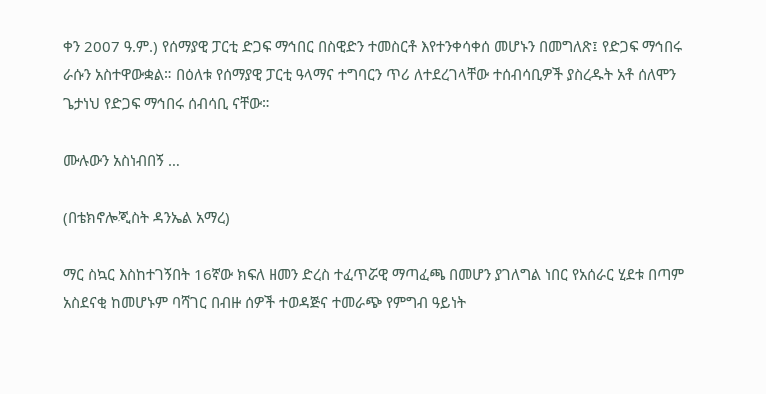ቀን 2007 ዓ.ም.) የሰማያዊ ፓርቲ ድጋፍ ማኅበር በስዊድን ተመስርቶ እየተንቀሳቀሰ መሆኑን በመግለጽ፤ የድጋፍ ማኅበሩ ራሱን አስተዋውቋል። በዕለቱ የሰማያዊ ፓርቲ ዓላማና ተግባርን ጥሪ ለተደረገላቸው ተሰብሳቢዎች ያስረዱት አቶ ሰለሞን ጌታነህ የድጋፍ ማኅበሩ ሰብሳቢ ናቸው።

ሙሉውን አስነብበኝ …

(በቴክኖሎጂስት ዳንኤል አማረ)

ማር ስኳር እስከተገኝበት 16ኛው ክፍለ ዘመን ድረስ ተፈጥሯዊ ማጣፈጫ በመሆን ያገለግል ነበር የአሰራር ሂደቱ በጣም አስደናቂ ከመሆኑም ባሻገር በብዙ ሰዎች ተወዳጅና ተመራጭ የምግብ ዓይነት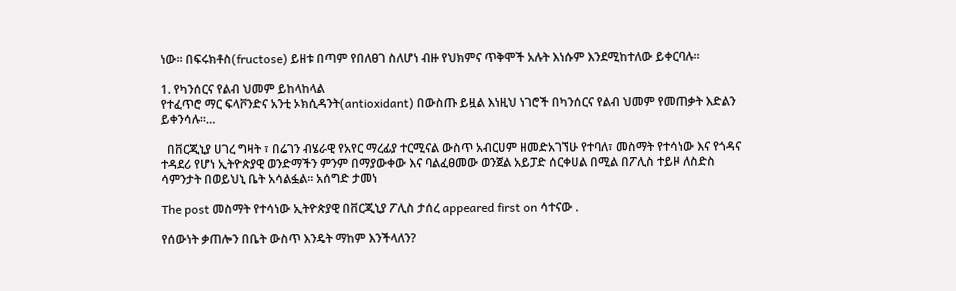ነው። በፍሩክቶስ(fructose) ይዘቱ በጣም የበለፀገ ስለሆነ ብዙ የህክምና ጥቅሞች አሉት እነሱም እንደሚከተለው ይቀርባሉ።

1. የካንሰርና የልብ ህመም ይከላከላል
የተፈጥሮ ማር ፍላቮንድና አንቲ ኦክሲዳንት(antioxidant) በውስጡ ይዟል እነዚህ ነገሮች በካንሰርና የልብ ህመም የመጠቃት እድልን ይቀንሳሉ።…

  በቨርጂኒያ ሀገረ ግዛት ፣ በሬገን ብሄራዊ የአየር ማረፊያ ተርሚናል ውስጥ አብርሀም ዘመድአገኘሁ የተባለ፣ መስማት የተሳነው እና የጎዳና ተዳደሪ የሆነ ኢትዮጵያዊ ወንድማችን ምንም በማያውቀው እና ባልፈፀመው ወንጀል አይፓድ ሰርቀሀል በሚል በፖሊስ ተይዞ ለስድስ ሳምንታት በወይህኒ ቤት አሳልፏል። አሰግድ ታመነ

The post መስማት የተሳነው ኢትዮጵያዊ በቨርጂኒያ ፖሊስ ታሰረ appeared first on ሳተናው .

የሰውነት ቃጠሎን በቤት ውስጥ እንዴት ማከም እንችላለን?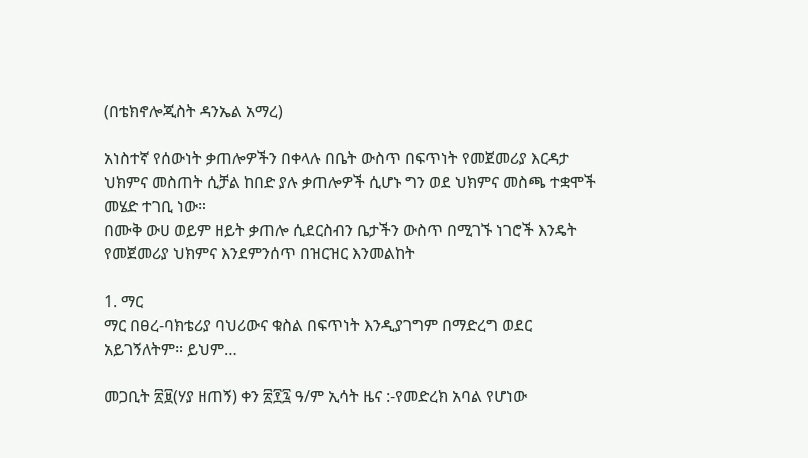(በቴክኖሎጂስት ዳንኤል አማረ)

አነስተኛ የሰውነት ቃጠሎዎችን በቀላሉ በቤት ውስጥ በፍጥነት የመጀመሪያ እርዳታ ህክምና መስጠት ሲቻል ከበድ ያሉ ቃጠሎዎች ሲሆኑ ግን ወደ ህክምና መስጫ ተቋሞች መሄድ ተገቢ ነው።
በሙቅ ውሀ ወይም ዘይት ቃጠሎ ሲደርስብን ቤታችን ውስጥ በሚገኙ ነገሮች እንዴት የመጀመሪያ ህክምና እንደምንሰጥ በዝርዝር እንመልከት

1. ማር
ማር በፀረ-ባክቴሪያ ባህሪውና ቁስል በፍጥነት እንዲያገግም በማድረግ ወደር አይገኝለትም። ይህም…

መጋቢት ፳፱(ሃያ ዘጠኝ) ቀን ፳፻፯ ዓ/ም ኢሳት ዜና :-የመድረክ አባል የሆነው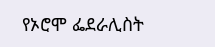የኦሮሞ ፌደራሊስት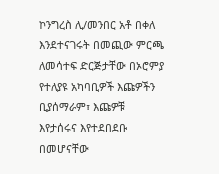ኮንግረስ ሊ/መንበር አቶ በቀለ  እንደተናገሩት በመጪው ምርጫ ለመሳተፍ ድርጅታቸው በኦሮምያ የተለያዩ አካባቢዎች እጩዎችን ቢያሰማራም፣ እጩዎቹ እየታሰሩና እየተደበደቡ በመሆናቸው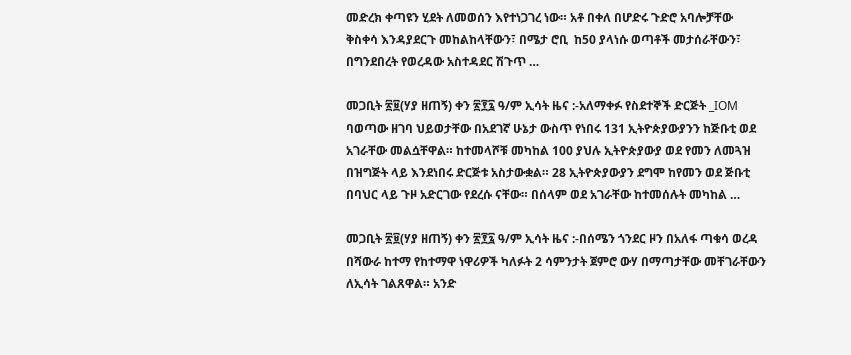መድረክ ቀጣዩን ሂደት ለመወሰን እየተነጋገረ ነው። አቶ በቀለ በሆድሩ ጉድሮ አባሎቻቸው ቅስቀሳ እንዳያደርጉ መከልከላቸውን፣ በሜታ ሮቢ  ከ50 ያላነሱ ወጣቶች መታሰራቸውን፣ በግንደበረት የወረዳው አስተዳደር ሽጉጥ …

መጋቢት ፳፱(ሃያ ዘጠኝ) ቀን ፳፻፯ ዓ/ም ኢሳት ዜና :-አለማቀፉ የስደተኞች ድርጅት _IOM ባወጣው ዘገባ ህይወታቸው በአደገኛ ሁኔታ ውስጥ የነበሩ 131 ኢትዮጵያውያንን ከጅቡቲ ወደ አገራቸው መልሷቸዋል። ከተመላሾቹ መካከል 100 ያህሉ ኢትዮጵያውያ ወደ የመን ለመጓዝ በዝግጅት ላይ እንደነበሩ ድርጅቱ አስታውቋል። 28 ኢትዮጵያውያን ደግሞ ከየመን ወደ ጅቡቲ በባህር ላይ ጉዞ አድርገው የደረሱ ናቸው። በሰላም ወደ አገራቸው ከተመሰሉት መካከል …

መጋቢት ፳፱(ሃያ ዘጠኝ) ቀን ፳፻፯ ዓ/ም ኢሳት ዜና :-በሰሜን ጎንደር ዞን በአለፋ ጣቁሳ ወረዳ በሻውራ ከተማ የከተማዋ ነዋሪዎች ካለፉት 2 ሳምንታት ጀምሮ ውሃ በማጣታቸው መቸገራቸውን ለኢሳት ገልጸዋል። አንድ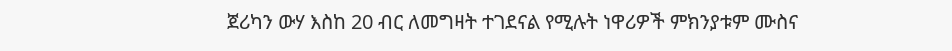ጀሪካን ውሃ እስከ 20 ብር ለመግዛት ተገደናል የሚሉት ነዋሪዎች ምክንያቱም ሙስና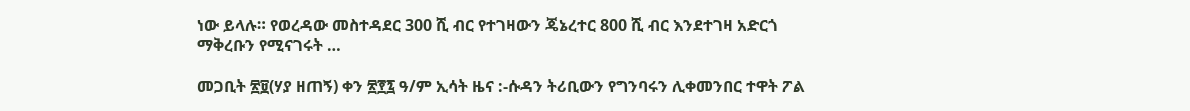ነው ይላሉ። የወረዳው መስተዳደር 300 ሺ ብር የተገዛውን ጄኔረተር 800 ሺ ብር እንደተገዛ አድርጎ ማቅረቡን የሚናገሩት …

መጋቢት ፳፱(ሃያ ዘጠኝ) ቀን ፳፻፯ ዓ/ም ኢሳት ዜና :-ሱዳን ትሪቢውን የግንባሩን ሊቀመንበር ተዋት ፖል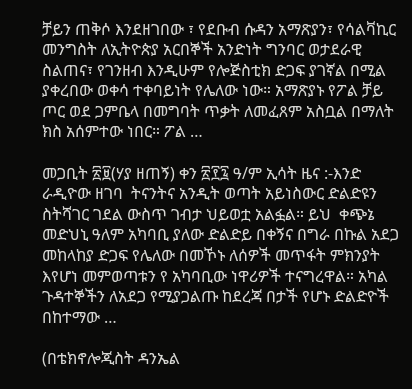ቻይን ጠቅሶ እንደዘገበው ፣ የደቡብ ሱዳን አማጽያን፣ የሳልቫኪር መንግስት ለኢትዮጵያ አርበኞች አንድነት ግንባር ወታደራዊ ስልጠና፣ የገንዘብ እንዲሁም የሎጅስቲክ ድጋፍ ያገኛል በሚል ያቀረበው ወቀሳ ተቀባይነት የሌለው ነው። አማጽያኑ የፖል ቻይ ጦር ወደ ጋምቤላ በመግባት ጥቃት ለመፈጸም አስቧል በማለት ክስ አሰምተው ነበር። ፖል …

መጋቢት ፳፱(ሃያ ዘጠኝ) ቀን ፳፻፯ ዓ/ም ኢሳት ዜና :-እንድ ራዲዮው ዘገባ  ትናንትና አንዲት ወጣት አይነስውር ድልድዩን ስትሻገር ገደል ውስጥ ገብታ ህይወቷ አልፏል። ይህ  ቀጭኔ መድህኒ ዓለም አካባቢ ያለው ድልድይ በቀኝና በግራ በኩል አደጋ መከላከያ ድጋፍ የሌለው በመኾኑ ለሰዎች መጥፋት ምክንያት እየሆነ መምወጣቱን የ አካባቢው ነዋሪዎች ተናግረዋል። አካል ጉዳተኞችን ለአደጋ የሚያጋልጡ ከደረጃ በታች የሆኑ ድልድዮች  በከተማው …

(በቴክኖሎጂስት ዳንኤል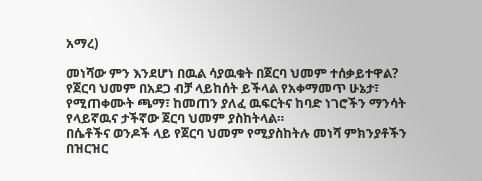አማረ)

መነሻው ምን እንደሆነ በዉል ሳያዉቁት በጀርባ ህመም ተሰቃይተዋል? የጀርባ ህመም በአደጋ ብቻ ላይከሰት ይችላል የአቀማመጥ ሁኔታ፣ የሚጠቀሙት ጫማ፣ ከመጠን ያለፈ ዉፍርትና ከባድ ነገሮችን ማንሳት የላይኛዉና ታችኛው ጀርባ ህመም ያስከትላል።
በሴቶችና ወንዶች ላይ የጀርባ ህመም የሚያስከትሉ መነሻ ምክንያቶችን በዝርዝር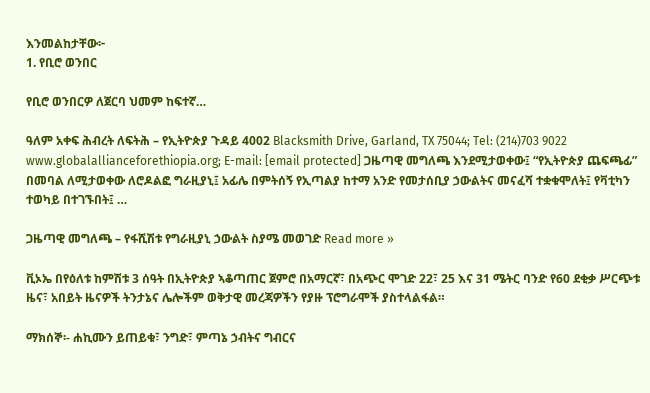እንመልከታቸው፦
1. የቢሮ ወንበር

የቢሮ ወንበርዎ ለጀርባ ህመም ከፍተኛ…

ዓለም አቀፍ ሕብረት ለፍትሕ – የኢትዮጵያ ጉዳይ 4002 Blacksmith Drive, Garland, TX 75044; Tel: (214)703 9022  www.globalallianceforethiopia.org; E-mail: [email protected] ጋዜጣዊ መግለጫ እንደሚታወቀው፤ “የኢትዮጵያ ጨፍጫፊ” በመባል ለሚታወቀው ለሮዶልፎ ግራዚያኒ፤ አፊሌ በምትሰኝ የኢጣልያ ከተማ አንድ የመታሰቢያ ኃውልትና መናፈሻ ተቋቁሞለት፤ የቫቲካን ተወካይ በተገኙበት፤ …

ጋዜጣዊ መግለጫ – የፋሺሽቱ የግራዚያኒ ኃውልት ስያሜ መወገድ Read more »

ቪኦኤ በየዕለቱ ከምሽቱ 3 ሰዓት በኢትዮጵያ ኣቆጣጠር ጀምሮ በአማርኛ፣ በአጭር ሞገድ 22፣ 25 እና 31 ሜትር ባንድ የ60 ደቂቃ ሥርጭቱ ዜና፣ አበይት ዜናዎች ትንታኔና ሌሎችም ወቅታዊ መረጃዎችን የያዙ ፕሮግራሞች ያስተላልፋል።

ማክሰኞ፡- ሐኪሙን ይጠይቁ፣ ንግድ፣ ምጣኔ ኃብትና ግብርና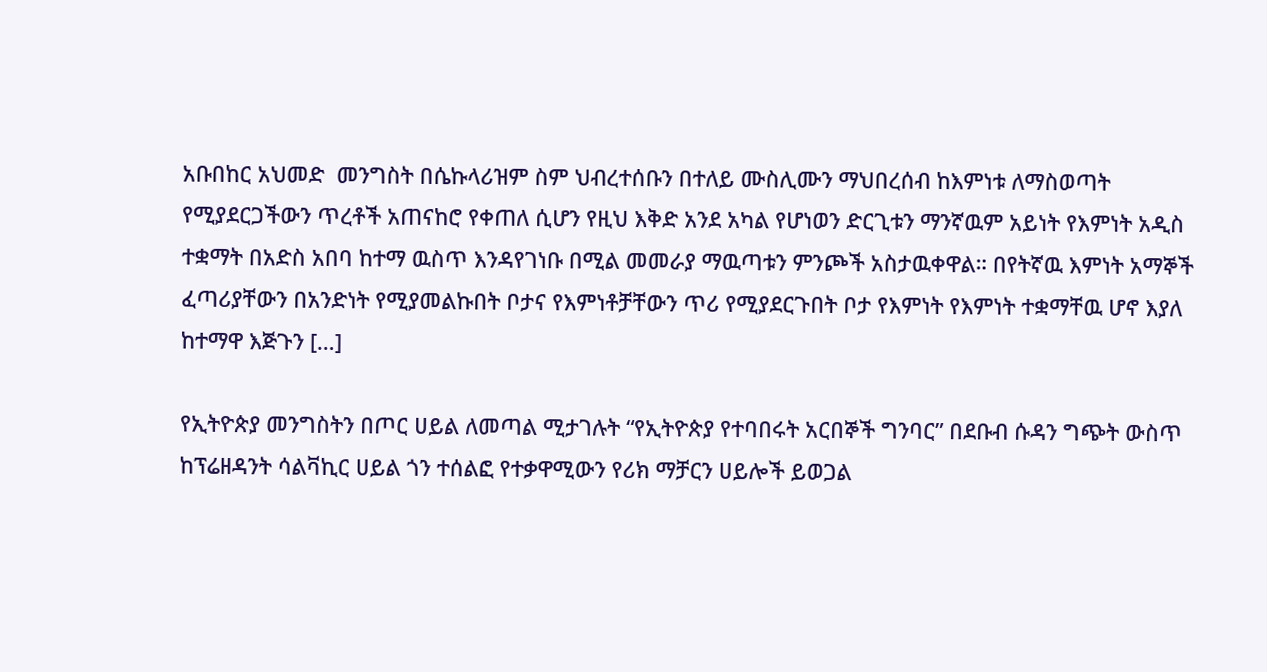አቡበከር አህመድ  መንግስት በሴኩላሪዝም ስም ህብረተሰቡን በተለይ ሙስሊሙን ማህበረሰብ ከእምነቱ ለማስወጣት የሚያደርጋችውን ጥረቶች አጠናከሮ የቀጠለ ሲሆን የዚህ እቅድ አንደ አካል የሆነወን ድርጊቱን ማንኛዉም አይነት የእምነት አዲስ ተቋማት በአድስ አበባ ከተማ ዉስጥ እንዳየገነቡ በሚል መመራያ ማዉጣቱን ምንጮች አስታዉቀዋል። በየትኛዉ እምነት አማኞች ፈጣሪያቸውን በአንድነት የሚያመልኩበት ቦታና የእምነቶቻቸውን ጥሪ የሚያደርጉበት ቦታ የእምነት የእምነት ተቋማቸዉ ሆኖ እያለ ከተማዋ እጅጉን […]

የኢትዮጵያ መንግስትን በጦር ሀይል ለመጣል ሚታገሉት “የኢትዮጵያ የተባበሩት አርበኞች ግንባር” በደቡብ ሱዳን ግጭት ውስጥ ከፕሬዘዳንት ሳልቫኪር ሀይል ጎን ተሰልፎ የተቃዋሚውን የሪክ ማቻርን ሀይሎች ይወጋል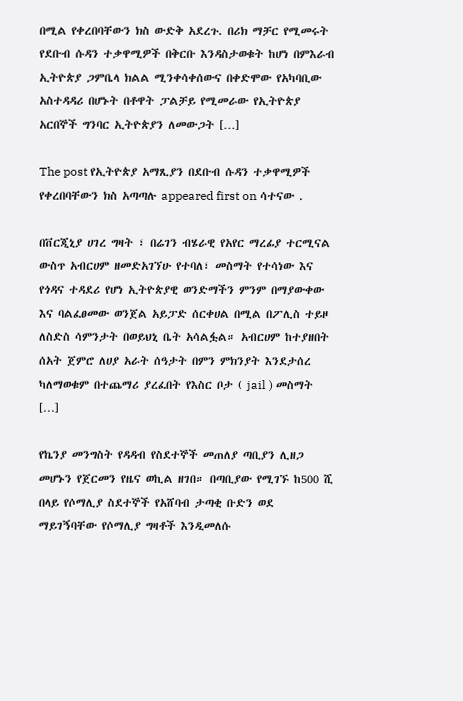በሚል የቀረበባቸውን ክስ ውድቅ አደረጉ. በሪክ ማቻር የሚመሩት የደቡብ ሱዳን ተቃዋሚዎች በቅርቡ እንዳስታወቁት ከሆነ በምእራብ ኢትዮጵያ ጋምቤላ ክልል ሚንቀሳቀሰውና በቀድሞው የአካባቢው አስተዳዳሪ በሆኑት በቶዋት ፓልቻይ የሚመራው የኢትዮጵያ አርበኞች ግንባር ኢትዮጵያን ለመውጋት […]

The post የኢትዮጵያ አማጺያን በደቡብ ሱዳን ተቃዋሚዎች የቀረበባቸውን ክስ አጣጣሉ appeared first on ሳተናው .

በቨርጂኒያ ሀገረ ግዛት ፣ በሬገን ብሄራዊ የአየር ማረፊያ ተርሚናል ውስጥ አብርሀም ዘመድአገኘሁ የተባለ፣ መስማት የተሳነው እና የጎዳና ተዳደሪ የሆነ ኢትዮጵያዊ ወንድማችን ምንም በማያውቀው እና ባልፈፀመው ወንጀል አይፓድ ሰርቀሀል በሚል በፖሊስ ተይዞ ለስድስ ሳምንታት በወይህኒ ቤት አሳልፏል። አብርሀም ከተያዘበት ሰአት ጀምሮ ለሀያ አራት ሰዓታት በምን ምክንያት እንደታሰረ ካለማወቁም በተጨማሪ ያረፈበት የእስር ቦታ ( jail ) መስማት […]

የኬንያ መንግስት የዳዳብ የስደተኞች መጠለያ ጣቢያን ሊዘጋ መሆኑን የጀርመን የዜና ወኪል ዘገበ። በጣቢያው የሚገኙ ከ500 ሺ በላይ የሶማሊያ ስደተኞች የአሸባብ ታጣቂ ቡድን ወደ ማይገኝባቸው የሶማሊያ ግዛቶች እንዲመለሱ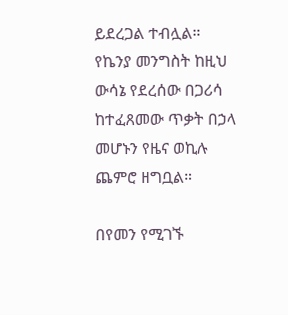ይደረጋል ተብሏል። የኬንያ መንግስት ከዚህ ውሳኔ የደረሰው በጋሪሳ ከተፈጸመው ጥቃት በኃላ መሆኑን የዜና ወኪሉ ጨምሮ ዘግቧል።

በየመን የሚገኙ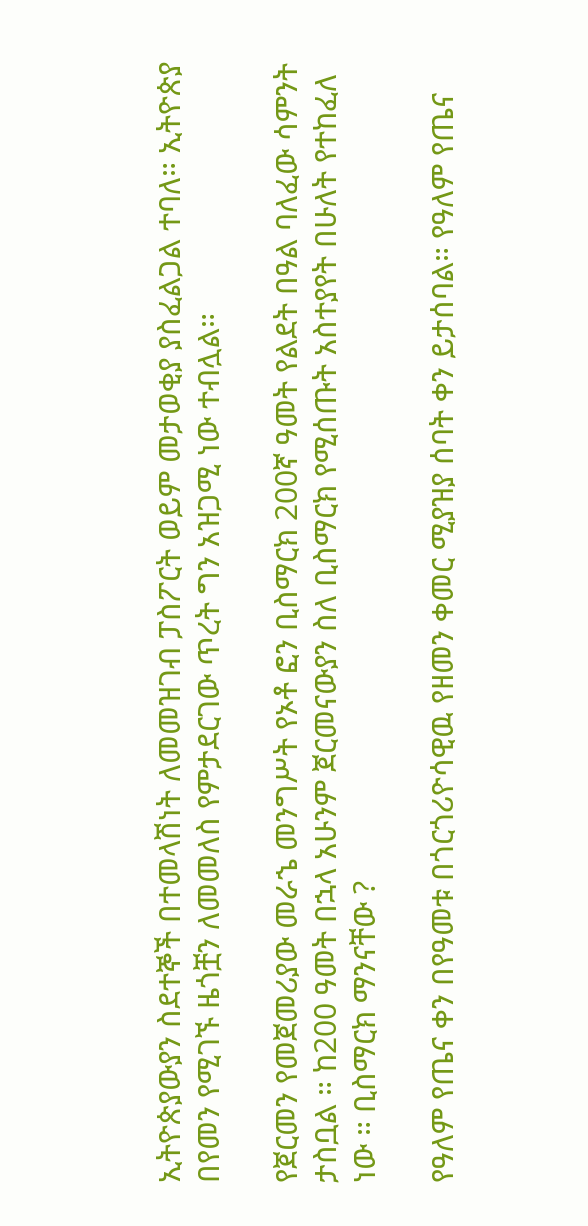ኢትዮጵያውያን ስደተኞች በተመላሽነት ለመመዝገብ ፓስፖርት ወይም መታወቂያ ያስፈልጋል ተባለ። ኢትዮጵያ በየመን የሚገኙ ዜጎቿን ለመመለስ የምታደርገው ጥረት ግን አዝጋሚ ነው ተብሏል።

የጀርመን የመጀመሪያው መራኄ መንግሥት የኦቶ ፎን ቢስማርክ 200ኛ ዓመት የልደት በዓል ባለፈው ሳምንት ታስቧል ። ከ200 ዓመት በኋላ አሁንም ጀርመናውያን ስለ ቢስማርክ የሚሰጡት አስተያየት በሁለት የተከፈለ ነው ። ቢስማርክ ማንናቸው ?

የዓለም የጤና ቀን በየዓመቱ በጎርጎሪዮሳዊዉ የዘመን ቀመር ሚያዝያ ሰባት ቀን ይታሰባል። የዓለም የጤና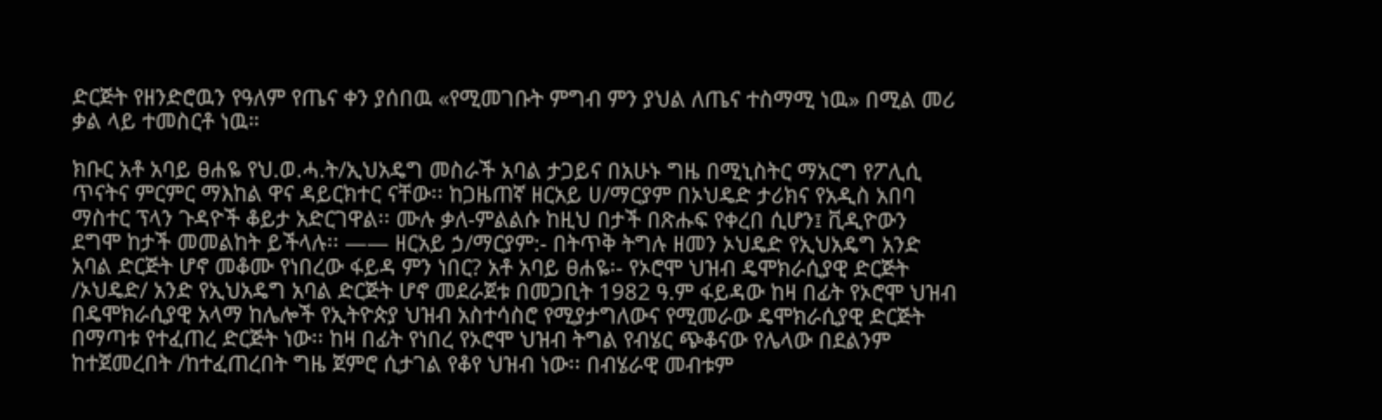ድርጅት የዘንድሮዉን የዓለም የጤና ቀን ያሰበዉ «የሚመገቡት ምግብ ምን ያህል ለጤና ተስማሚ ነዉ» በሚል መሪ ቃል ላይ ተመስርቶ ነዉ።

ክቡር አቶ አባይ ፀሐዬ የህ.ወ.ሓ.ት/ኢህአዴግ መስራች አባል ታጋይና በአሁኑ ግዜ በሚኒስትር ማአርግ የፖሊሲ ጥናትና ምርምር ማእከል ዋና ዳይርክተር ናቸው፡፡ ከጋዜጠኛ ዘርአይ ሀ/ማርያም በኦህዴድ ታሪክና የአዲስ አበባ ማስተር ፕላን ጉዳዮች ቆይታ አድርገዋል፡፡ ሙሉ ቃለ-ምልልሱ ከዚህ በታች በጽሑፍ የቀረበ ሲሆን፤ ቪዲዮውን ደግሞ ከታች መመልከት ይችላሉ፡፡ —— ዘርአይ ኃ/ማርያም:- በትጥቅ ትግሉ ዘመን ኦህዴድ የኢህአዴግ አንድ አባል ድርጅት ሆኖ መቆሙ የነበረው ፋይዳ ምን ነበር? አቶ አባይ ፀሐዬ፡- የኦሮሞ ህዝብ ዴሞክራሲያዊ ድርጅት /ኦህዴድ/ አንድ የኢህአዴግ አባል ድርጅት ሆኖ መደራጀቱ በመጋቢት 1982 ዓ.ም ፋይዳው ከዛ በፊት የኦሮሞ ህዝብ በዴሞክራሲያዊ አላማ ከሌሎች የኢትዮጵያ ህዝብ አስተሳስሮ የሚያታግለውና የሚመራው ዴሞክራሲያዊ ድርጅት በማጣቱ የተፈጠረ ድርጅት ነው፡፡ ከዛ በፊት የነበረ የኦሮሞ ህዝብ ትግል የብሄር ጭቆናው የሌላው በደልንም ከተጀመረበት /ከተፈጠረበት ግዜ ጀምሮ ሲታገል የቆየ ህዝብ ነው፡፡ በብሄራዊ መብቱም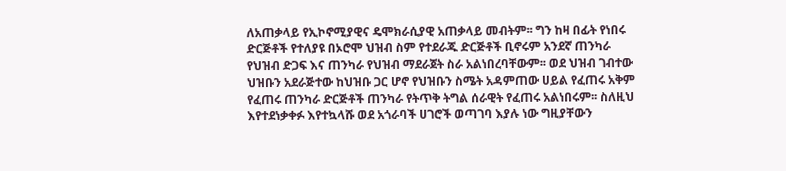ለአጠቃላይ የኢኮኖሚያዊና ዴሞክራሲያዊ አጠቃላይ መብትም፡፡ ግን ከዛ በፊት የነበሩ ድርጅቶች የተለያዩ በኦሮሞ ህዝብ ስም የተደራጁ ድርጅቶች ቢኖሩም አንደኛ ጠንካራ የህዝብ ድጋፍ እና ጠንካራ የህዝብ ማደራጀት ስራ አልነበረባቸውም፡፡ ወደ ህዝብ ገብተው ህዝቡን አደራጅተው ከህዝቡ ጋር ሆኖ የህዝቡን ስሜት አዳምጠው ሀይል የፈጠሩ አቅም የፈጠሩ ጠንካራ ድርጅቶች ጠንካራ የትጥቅ ትግል ሰራዊት የፈጠሩ አልነበሩም፡፡ ስለዚህ እየተደነቃቀፉ እየተኳላሹ ወደ አጎራባች ሀገሮች ወጣገባ እያሉ ነው ግዚያቸውን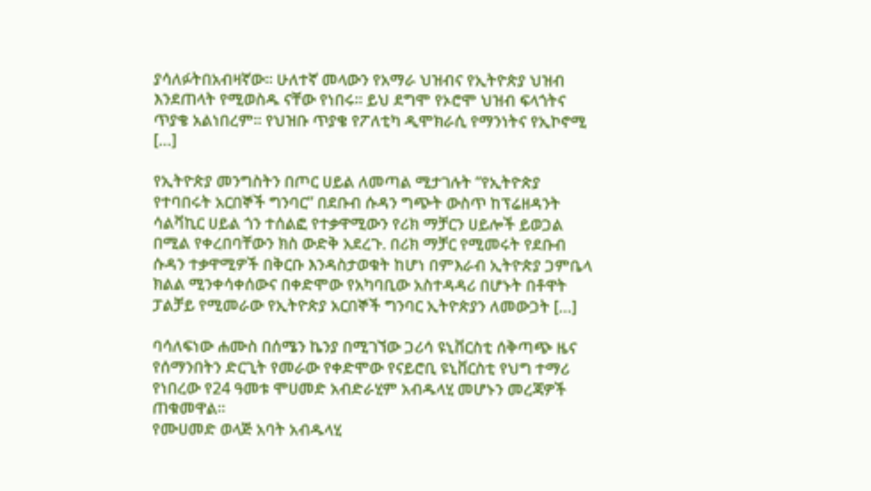ያሳለፉትበአብዛኛው፡፡ ሁለተኛ መላውን የአማራ ህዝብና የኢትዮጵያ ህዝብ እንደጠላት የሚወስዱ ናቸው የነበሩ፡፡ ይህ ደግሞ የኦሮሞ ህዝብ ፍላጎትና ጥያቄ አልነበረም፡፡ የህዝቡ ጥያቄ የፖለቲካ ዲሞክራሲ የማንነትና የኢኮኖሚ […]

የኢትዮጵያ መንግስትን በጦር ሀይል ለመጣል ሚታገሉት “የኢትዮጵያ የተባበሩት አርበኞች ግንባር” በደቡብ ሱዳን ግጭት ውስጥ ከፕሬዘዳንት ሳልቫኪር ሀይል ጎን ተሰልፎ የተቃዋሚውን የሪክ ማቻርን ሀይሎች ይወጋል በሚል የቀረበባቸውን ክስ ውድቅ አደረጉ. በሪክ ማቻር የሚመሩት የደቡብ ሱዳን ተቃዋሚዎች በቅርቡ እንዳስታወቁት ከሆነ በምእራብ ኢትዮጵያ ጋምቤላ ክልል ሚንቀሳቀሰውና በቀድሞው የአካባቢው አስተዳዳሪ በሆኑት በቶዋት ፓልቻይ የሚመራው የኢትዮጵያ አርበኞች ግንባር ኢትዮጵያን ለመውጋት […]

ባሳለፍነው ሐሙስ በሰሜን ኬንያ በሚገኘው ጋሪሳ ዩኒቨርስቲ ሰቅጣጭ ዜና የሰማንበትን ድርጊት የመራው የቀድሞው የናይሮቢ ዩኒቨርስቲ የህግ ተማሪ የነበረው የ24 ዓመቱ ሞሀመድ አብድራሂም አብዱላሂ መሆኑን መረጃዎች ጠቁመዋል፡፡
የሙሀመድ ወላጅ አባት አብዱላሂ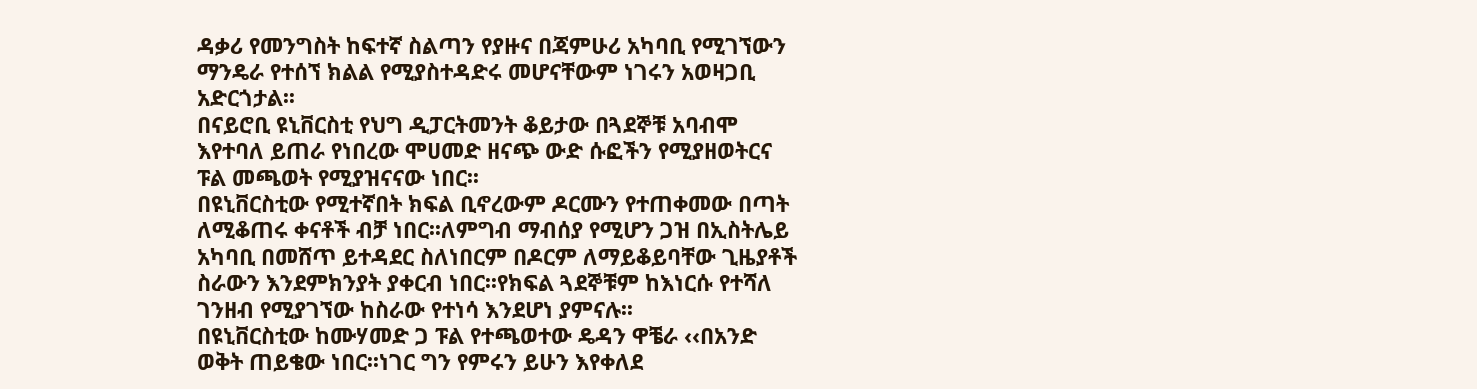ዳቃሪ የመንግስት ከፍተኛ ስልጣን የያዙና በጃምሁሪ አካባቢ የሚገኘውን ማንዴራ የተሰኘ ክልል የሚያስተዳድሩ መሆናቸውም ነገሩን አወዛጋቢ አድርጎታል፡፡
በናይሮቢ ዩኒቨርስቲ የህግ ዲፓርትመንት ቆይታው በጓደኞቹ አባብሞ እየተባለ ይጠራ የነበረው ሞሀመድ ዘናጭ ውድ ሱፎችን የሚያዘወትርና ፑል መጫወት የሚያዝናናው ነበር፡፡
በዩኒቨርስቲው የሚተኛበት ክፍል ቢኖረውም ዶርሙን የተጠቀመው በጣት ለሚቆጠሩ ቀናቶች ብቻ ነበር፡፡ለምግብ ማብሰያ የሚሆን ጋዝ በኢስትሌይ አካባቢ በመሸጥ ይተዳደር ስለነበርም በዶርም ለማይቆይባቸው ጊዜያቶች ስራውን እንደምክንያት ያቀርብ ነበር፡፡የክፍል ጓደኞቹም ከእነርሱ የተሻለ ገንዘብ የሚያገኘው ከስራው የተነሳ እንደሆነ ያምናሉ፡፡
በዩኒቨርስቲው ከሙሃመድ ጋ ፑል የተጫወተው ዴዳን ዋቼራ ‹‹በአንድ ወቅት ጠይቄው ነበር፡፡ነገር ግን የምሩን ይሁን እየቀለደ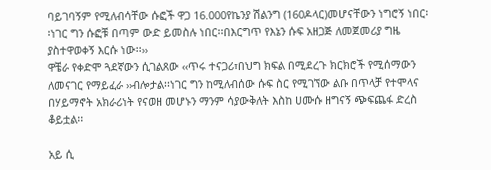ባይገባኝም የሚለብሳቸው ሱፎች ዋጋ 16.000የኬንያ ሽልንግ (160ዶላር)መሆናቸውን ነግሮኝ ነበር፡፡ነገር ግን ሱፎቹ በጣም ውድ ይመስሉ ነበር፡፡በእርግጥ የእኔን ሱፍ አዘጋጅ ለመጀመሪያ ግዜ ያስተዋወቀኝ እርሱ ነው፡፡››
ዋቼራ የቀድሞ ጓደኛውን ሲገልጸው ‹‹ጥሩ ተናጋሪ፣በህግ ክፍል በሚደረጉ ክርክሮች የሚሰማውን ለመናገር የማይፈራ ››ብሎታል፡፡ነገር ግን ከሚለብሰው ሱፍ ስር የሚገኘው ልቡ በጥላቻ የተሞላና በሃይማኖት አክራሪነት የናወዘ መሆኑን ማንም ሳያውቅለት እስከ ሀሙሱ ዘግናኝ ጭፍጨፋ ድረስ ቆይቷል፡፡

አይ ሲ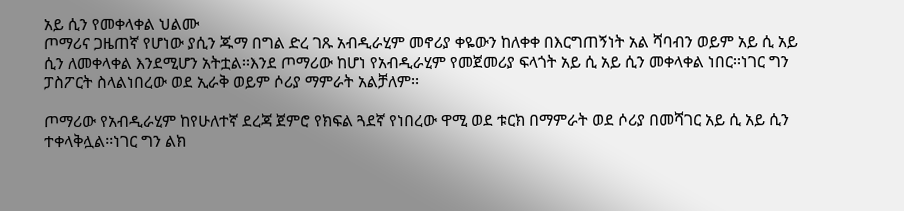አይ ሲን የመቀላቀል ህልሙ
ጦማሪና ጋዜጠኛ የሆነው ያሲን ጁማ በግል ድረ ገጹ አብዲራሂም መኖሪያ ቀዬውን ከለቀቀ በእርግጠኝነት አል ሻባብን ወይም አይ ሲ አይ ሲን ለመቀላቀል እንደሚሆን አትቷል፡፡እንደ ጦማሪው ከሆነ የአብዲራሂም የመጀመሪያ ፍላጎት አይ ሲ አይ ሲን መቀላቀል ነበር፡፡ነገር ግን ፓስፖርት ስላልነበረው ወደ ኢራቅ ወይም ሶሪያ ማምራት አልቻለም፡፡

ጦማሪው የአብዲራሂም ከየሁለተኛ ደረጃ ጀምሮ የክፍል ጓደኛ የነበረው ዋሚ ወደ ቱርክ በማምራት ወደ ሶሪያ በመሻገር አይ ሲ አይ ሲን ተቀላቅሏል፡፡ነገር ግን ልክ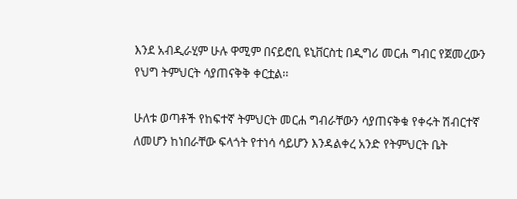እንደ አብዲራሂም ሁሉ ዋሚም በናይሮቢ ዩኒቨርስቲ በዲግሪ መርሐ ግብር የጀመረውን የህግ ትምህርት ሳያጠናቅቅ ቀርቷል፡፡

ሁለቱ ወጣቶች የከፍተኛ ትምህርት መርሐ ግብራቸውን ሳያጠናቅቁ የቀሩት ሽብርተኛ ለመሆን ከነበራቸው ፍላጎት የተነሳ ሳይሆን እንዳልቀረ አንድ የትምህርት ቤት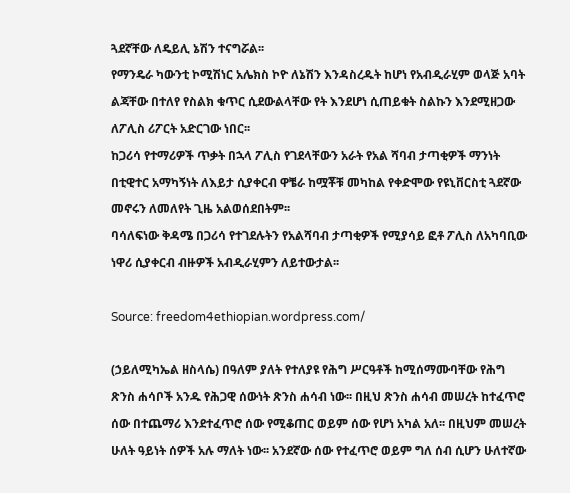ጓደኛቸው ለዴይሊ ኔሽን ተናግሯል፡፡
የማንዴራ ካውንቲ ኮሚሽነር አሌክስ ኮዮ ለኔሽን እንዳስረዱት ከሆነ የአብዲራሂም ወላጅ አባት ልጃቸው በተለየ የስልክ ቁጥር ሲደውልላቸው የት እንደሆነ ሲጠይቁት ስልኩን እንደሚዘጋው ለፖሊስ ሪፖርት አድርገው ነበር፡፡
ከጋሪሳ የተማሪዎች ጥቃት በኋላ ፖሊስ የገደላቸውን አራት የአል ሻባብ ታጣቂዎች ማንነት በቲዊተር አማካኝነት ለእይታ ሲያቀርብ ዋቼራ ከሟቾቹ መካከል የቀድሞው የዩኒቨርስቲ ጓደኛው መኖሩን ለመለየት ጊዜ አልወሰደበትም፡፡
ባሳለፍነው ቅዳሜ በጋሪሳ የተገደሉትን የአልሻባብ ታጣቂዎች የሚያሳይ ፎቶ ፖሊስ ለአካባቢው ነዋሪ ሲያቀርብ ብዙዎች አብዲራሂምን ለይተውታል፡፡

Source: freedom4ethiopian.wordpress.com/

(ኃይለሚካኤል ዘስላሴ) በዓለም ያለት የተለያዩ የሕግ ሥርዓቶች ከሚሰማሙባቸው የሕግ ጽንስ ሐሳቦች አንዱ የሕጋዊ ሰውነት ጽንስ ሐሳብ ነው፡፡ በዚህ ጽንስ ሐሳብ መሠረት ከተፈጥሮ ሰው በተጨማሪ እንደተፈጥሮ ሰው የሚቆጠር ወይም ሰው የሆነ አካል አለ፡፡ በዚህም መሠረት ሁለት ዓይነት ሰዎች አሉ ማለት ነው፡፡ አንደኛው ሰው የተፈጥሮ ወይም ግለ ሰብ ሲሆን ሁለተኛው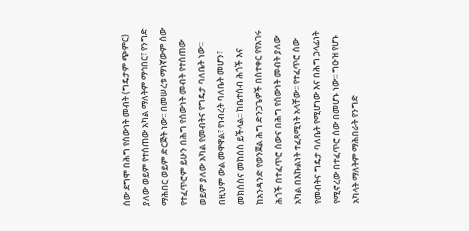ሰው ደግሞ በሕግ የሰውነት መብት (ግዴታም ጭምር) ያለው ወይም የተሰጠው አካል ማለትም ማኅበር፣ የንግድ ማሕበር ወይም ድርጅት ነው፡፡ በመሠረቱ ማነኛውም ሰው የተፈጥሮም ይሁን በሕግ የሰውነት መብት የተሰጠው ወይም ያለው አካል የመብትና የግዴታ ባለቤት ነው፡፡ በዚህም ውል መዋዋል፣ የነብረት ባለቤት መሆን፣ መክሰስና መከሰስ ይችላል፡፡ ከቤተሰብ ሕጎች እና ከአንዳንድ የወንጀል ሕግ ድንጋጌዎች በስተቀር የየአገሩ ሕጎች በተፈጥሮ ሰውና በሕግ የሰውነት መብት ያለው አካል በእኩልነት ተፈጻሚነት አላቸው፡፡ የተፈጥሮ ሰው የመብትና ግዴታ ባለቤት የሚሆነው እና በሕግ ኃላፊነት የሚኖረው በተፈጥሮ ሰው በመሆኑ ነው፡፡ ግዑዝ የሆኑ አካላት ማለትም ማሕበራት የንግድ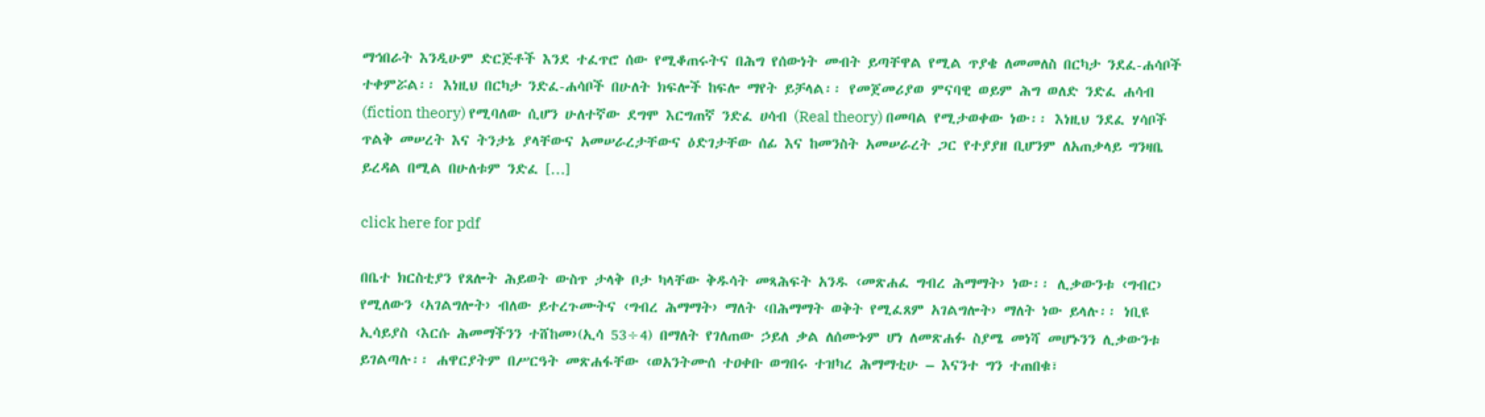ማኅበራት እንዲሁም ድርጅቶች እንደ ተፈጥሮ ሰው የሚቆጠሩትና በሕግ የሰውነት መብት ይጣቸዋል የሚል ጥያቄ ለመመለስ በርካታ ንደፈ-ሐሳቦች ተቀምሯል፡፡ እነዚህ በርካታ ንድፈ-ሐሳቦች በሁለት ክፍሎች ከፍሎ ማየት ይቻላል፡፡ የመጀመሪያወ ምናባዊ ወይም ሕግ ወለድ ንድፈ ሐሳብ (fiction theory) የሚባለው ሲሆን ሁለተኛው ደግሞ እርግጠኛ ንድፈ ሀሳብ (Real theory) በመባል የሚታወቀው ነው፡፡ እነዚህ ንደፈ ሃሳቦች ጥልቅ መሠረት እና ትንታኔ ያላቸውና አመሠራረታቸውና ዕድገታቸው ሰፊ እና ከመንስት አመሠራረት ጋር የተያያዘ ቢሆንም ለአጠቃላይ ግንዛቤ ይረዳል በሚል በሁለቱም ንድፈ […]

click here for pdf

በቤተ ክርስቲያን የጸሎት ሕይወት ውስጥ ታላቅ ቦታ ካላቸው ቅዱሳት መጻሕፍት አንዱ ‹መጽሐፈ ግብረ ሕማማት› ነው፡፡ ሊቃውንቱ ‹ግብር› የሚለውን ‹አገልግሎት› ብለው ይተረጉሙትና ‹ግብረ ሕማማት› ማለት ‹በሕማማት ወቅት የሚፈጸም አገልግሎት› ማለት ነው ይላሉ፡፡ ነቢዩ ኢሳይያስ ‹እርሱ ሕመማችንን ተሸከመ›(ኢሳ 53÷4) በማለት የገለጠው ኃይለ ቃል ለሰሙኑም ሆነ ለመጽሐፉ ስያሜ መነሻ መሆኑንን ሊቃውንቱ ይገልጣሉ፡፡ ሐዋርያትም በሥርዓት መጽሐፋቸው ‹ወአንትሙሰ ተዐቀቡ ወግበሩ ተዝካረ ሕማማቲሁ – እናንተ ግን ተጠበቁ፣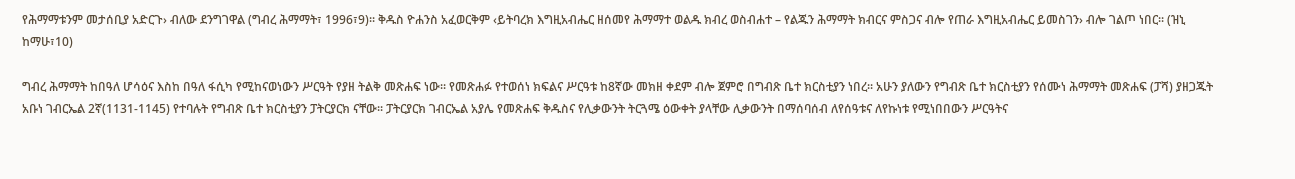የሕማማቱንም መታሰቢያ አድርጉ› ብለው ደንግገዋል (ግብረ ሕማማት፣ 1996፣9)፡፡ ቅዱስ ዮሐንስ አፈወርቅም ‹ይትባረክ እግዚአብሔር ዘሰመየ ሕማማተ ወልዱ ክብረ ወስብሐተ – የልጁን ሕማማት ክብርና ምስጋና ብሎ የጠራ እግዚአብሔር ይመስገን› ብሎ ገልጦ ነበር፡፡ (ዝኒ ከማሁ፣10)

ግብረ ሕማማት ከበዓለ ሆሳዕና እስከ በዓለ ፋሲካ የሚከናወነውን ሥርዓት የያዘ ትልቅ መጽሐፍ ነው፡፡ የመጽሐፉ የተወሰነ ክፍልና ሥርዓቱ ከ8ኛው መክዘ ቀደም ብሎ ጀምሮ በግብጽ ቤተ ክርስቲያን ነበረ፡፡ አሁን ያለውን የግብጽ ቤተ ክርስቲያን የሰሙነ ሕማማት መጽሐፍ (ፓሻ) ያዘጋጁት አቡነ ገብርኤል 2ኛ(1131-1145) የተባሉት የግብጽ ቤተ ክርስቲያን ፓትርያርክ ናቸው፡፡ ፓትርያርክ ገብርኤል አያሌ የመጽሐፍ ቅዱስና የሊቃውንት ትርጓሜ ዕውቀት ያላቸው ሊቃውንት በማሰባሰብ ለየሰዓቱና ለየኩነቱ የሚነበበውን ሥርዓትና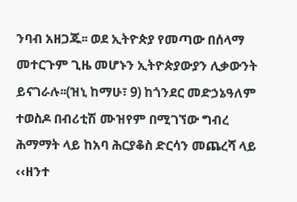ንባብ አዘጋጁ፡፡ ወደ ኢትዮጵያ የመጣው በሰላማ መተርጉም ጊዜ መሆኑን ኢትዮጵያውያን ሊቃውንት ይናገራሉ፡፡(ዝኒ ከማሁ፣ 9) ከጎንደር መድኃኔዓለም ተወስዶ በብሪቲሽ ሙዝየም በሚገኘው ግብረ ሕማማት ላይ ከአባ ሕርያቆስ ድርሳን መጨረሻ ላይ ‹‹ዘንተ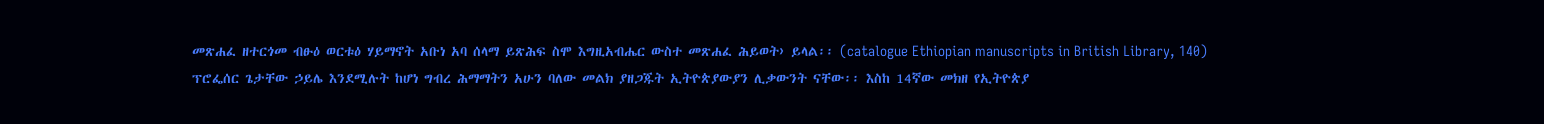መጽሐፈ ዘተርጎመ ብፁዕ ወርቱዕ ሃይማኖት አቡነ አባ ሰላማ ይጽሕፍ ስሞ እግዚአብሔር ውስተ መጽሐፈ ሕይወት› ይላል፡፡ (catalogue Ethiopian manuscripts in British Library, 140)
ፕሮፌሰር ጌታቸው ኃይሌ እንደሚሉት ከሆነ ግብረ ሕማማትን አሁን ባለው መልክ ያዘጋጁት ኢትዮጵያውያን ሊቃውንት ናቸው፡፡ እስከ 14ኛው መክዘ የኢትዮጵያ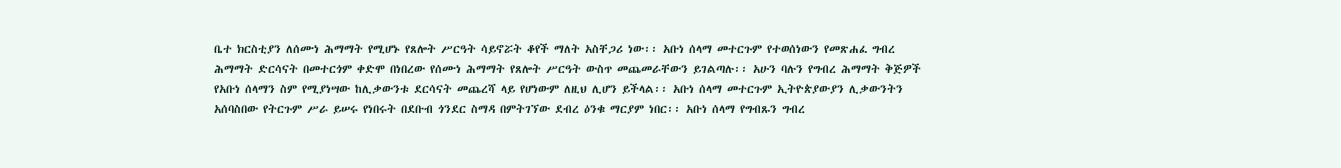ቤተ ክርስቲያን ለሰሙነ ሕማማት የሚሆኑ የጸሎት ሥርዓት ሳይኖሯት ቆየች ማለት አስቸጋሪ ነው፡፡ አቡነ ሰላማ መተርጉም የተወሰነውን የመጽሐፈ ግብረ ሕማማት ድርሳናት በመተርጎም ቀድሞ በነበረው የሰሙነ ሕማማት የጸሎት ሥርዓት ውስጥ መጨመራቸውን ይገልጣሉ፡፡ አሁን ባሉን የግብረ ሕማማት ቅጅዎች የአቡነ ሰላማን ስም የሚያነሣው ከሊቃውንቱ ደርሳናት መጨረሻ ላይ የሆነውም ለዚህ ሊሆን ይችላል፡፡ አቡነ ሰላማ መተርጉም ኢትዮጵያውያን ሊቃውንትን አሰባስበው የትርጉም ሥራ ይሠሩ የነበሩት በደቡብ ጎንደር ስማዳ በምትገኘው ደብረ ዕንቁ ማርያም ነበር፡፡ አቡነ ሰላማ የግብጹን ግብረ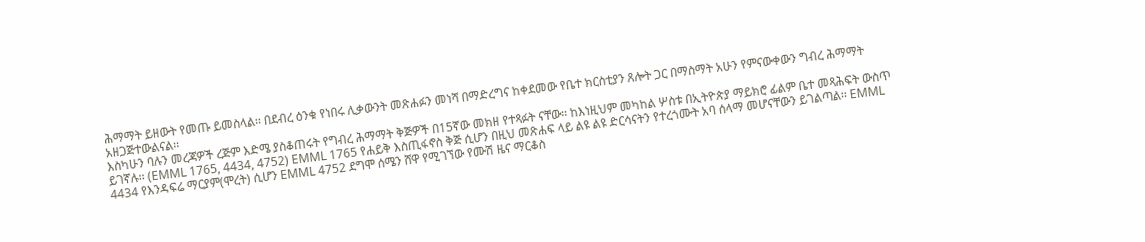ሕማማት ይዘውት የመጡ ይመስላል፡፡ በደብረ ዕንቁ የነበሩ ሊቃውንት መጽሐፉን መነሻ በማድረግና ከቀደመው የቤተ ክርስቲያን ጸሎት ጋር በማስማት አሁን የምናውቀውን ግብረ ሕማማት አዘጋጅተውልናል፡፡
እስካሁን ባሉን መረጃዎች ረጅም እድሜ ያስቆጠሩት የግብረ ሕማማት ቅጅዎች በ15ኛው መክዘ የተጻፉት ናቸው፡፡ ከእነዚህም መካከል ሦስቱ በኢትዮጵያ ማይክሮ ፊልም ቤተ መጻሕፍት ውስጥ ይገኛሉ፡፡ (EMML 1765, 4434, 4752) EMML 1765 የሐይቅ እስጢፋኖስ ቅጅ ሲሆን በዚህ መጽሐፍ ላይ ልዩ ልዩ ድርሳናትን የተረጎሙት አባ ሰላማ መሆናቸውን ይገልጣል፡፡ EMML 4434 የእንዳፍሬ ማርያም(ሞረት) ሲሆን EMML 4752 ደግሞ ሰሜን ሸዋ የሚገኘው የሙሽ ዜና ማርቆስ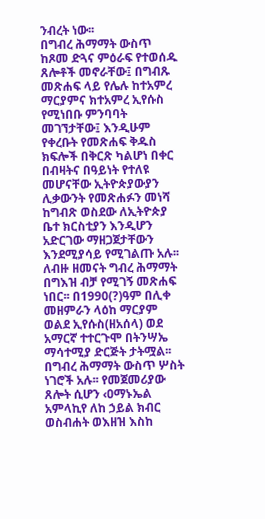ንብረት ነው፡፡
በግብረ ሕማማት ውስጥ ከጾመ ድጓና ምዕራፍ የተወሰዱ ጸሎቶች መኖራቸው፤ በግብጹ መጽሐፍ ላይ የሌሉ ከተአምረ ማርያምና ክተአምረ ኢየሱስ የሚነበቡ ምንባባት መገኘታቸው፤ እንዲሁም የቀረቡት የመጽሐፍ ቅዱስ ክፍሎች በቅርጽ ካልሆነ በቀር በብዛትና በዓይነት የተለዩ መሆናቸው ኢትዮጵያውያን ሊቃውንት የመጽሐፉን መነሻ ከግብጽ ወስደው ለኢትዮጵያ ቤተ ክርስቲያን እንዲሆን አድርገው ማዘጋጀታቸውን እንደሚያሳይ የሚገልጡ አሉ፡፡ ለብዙ ዘመናት ግብረ ሕማማት በግእዝ ብቻ የሚገኝ መጽሐፍ ነበር፡፡ በ1990(?)ዓም በሊቀ መዘምራን ላዕከ ማርያም ወልደ ኢየሱስ(ዘአሰላ) ወደ አማርኛ ተተርጉሞ በትንሣኤ ማሳተሚያ ድርጅት ታትሟል፡፡
በግብረ ሕማማት ውስጥ ሦስት ነገሮች አሉ፡፡ የመጀመሪያው ጸሎት ሲሆን ‹ዐማኑኤል አምላኪየ ለከ ኃይል ክብር ወስብሐት ወእዘዝ እስከ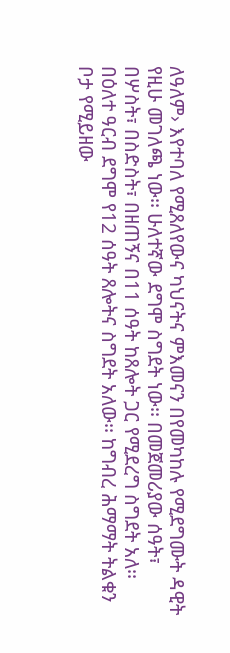ለዓለም› እየተባለ የሚጸለየውና ካህናትና ምእመናን በየመካከሉ የሚደግሙት ዳዊት የዚሁ መገለጫ ነው፡፡ ሁለተኛው ደግሞ ስግደት ነው፡፡ በመጀመሪያው ሰዓት፣ በሦስት፣ በስድስት፣ በዘጠኝና በ11 ሰዓት ከጸሎት ጋር የሚደረግ ስግደት አለ፡፡ በዕለተ ዓርብ ደግሞ የ12 ሰዓት ጸሎትና ስግደት አለው፡፡ ከግብረ ሕማማት ትልቁን ቦታ የሚይዘው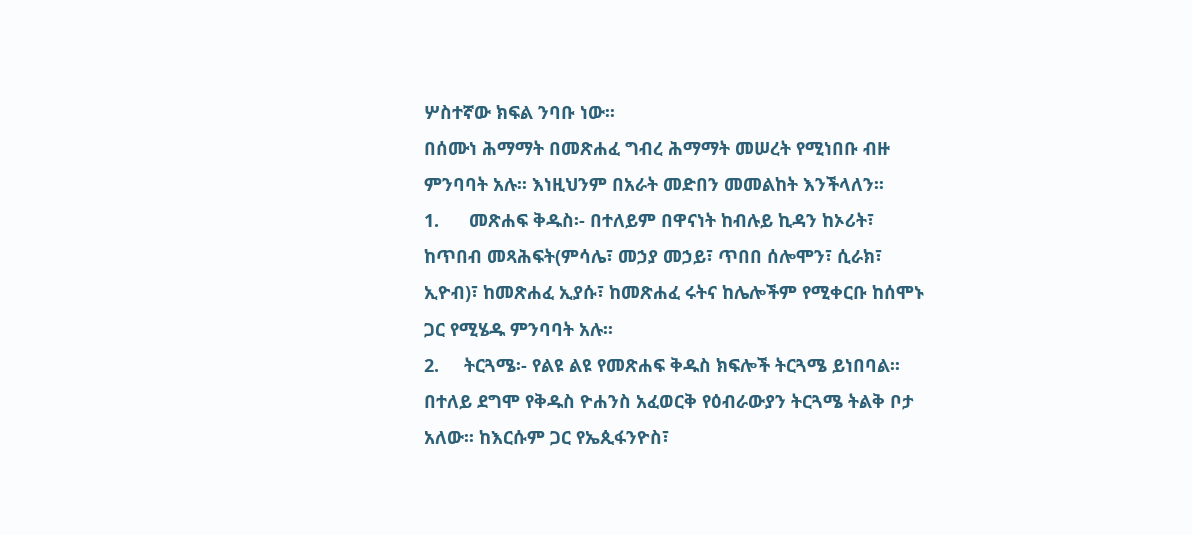ሦስተኛው ክፍል ንባቡ ነው፡፡
በሰሙነ ሕማማት በመጽሐፈ ግብረ ሕማማት መሠረት የሚነበቡ ብዙ ምንባባት አሉ፡፡ እነዚህንም በአራት መድበን መመልከት እንችላለን፡፡
1.      መጽሐፍ ቅዱስ፡- በተለይም በዋናነት ከብሉይ ኪዳን ከኦሪት፣ ከጥበብ መጻሕፍት(ምሳሌ፣ መኃያ መኃይ፣ ጥበበ ሰሎሞን፣ ሲራክ፣ ኢዮብ)፣ ከመጽሐፈ ኢያሱ፣ ከመጽሐፈ ሩትና ከሌሎችም የሚቀርቡ ከሰሞኑ ጋር የሚሄዱ ምንባባት አሉ፡፡
2.     ትርጓሜ፡- የልዩ ልዩ የመጽሐፍ ቅዱስ ክፍሎች ትርጓሜ ይነበባል፡፡ በተለይ ደግሞ የቅዱስ ዮሐንስ አፈወርቅ የዕብራውያን ትርጓሜ ትልቅ ቦታ አለው፡፡ ከእርሱም ጋር የኤጲፋንዮስ፣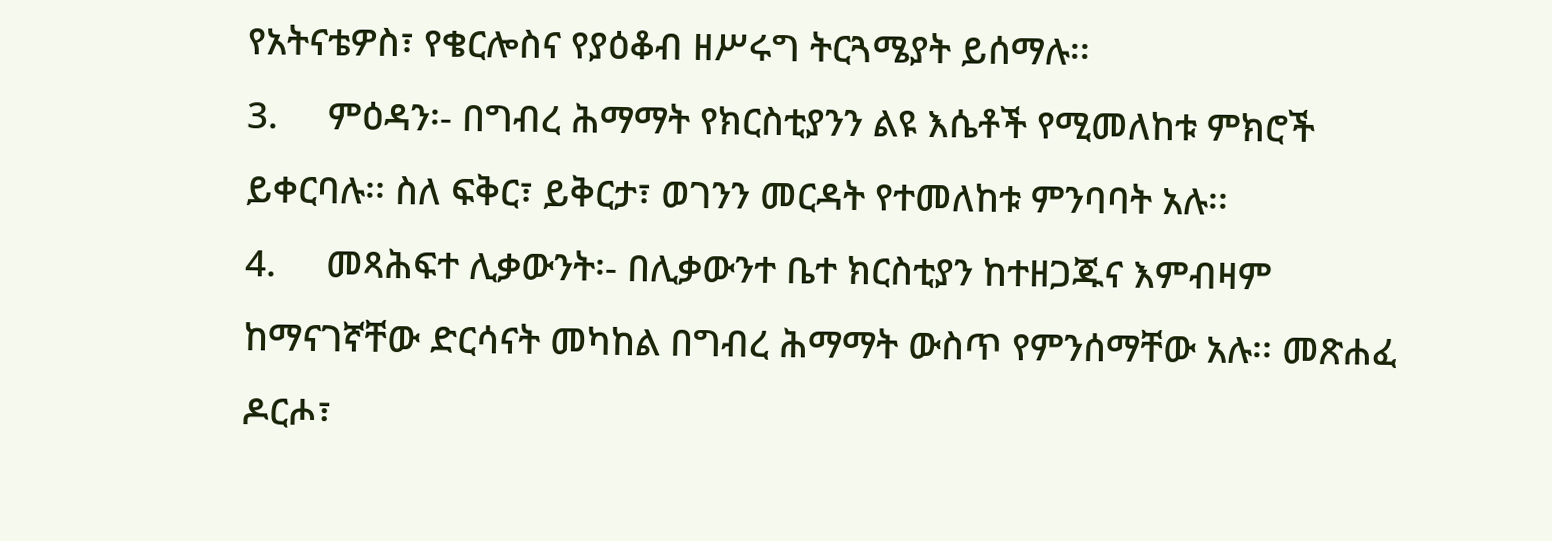የአትናቴዎስ፣ የቄርሎስና የያዕቆብ ዘሥሩግ ትርጓሜያት ይሰማሉ፡፡
3.     ምዕዳን፡- በግብረ ሕማማት የክርስቲያንን ልዩ እሴቶች የሚመለከቱ ምክሮች ይቀርባሉ፡፡ ስለ ፍቅር፣ ይቅርታ፣ ወገንን መርዳት የተመለከቱ ምንባባት አሉ፡፡
4.     መጻሕፍተ ሊቃውንት፡- በሊቃውንተ ቤተ ክርስቲያን ከተዘጋጁና እምብዛም ከማናገኛቸው ድርሳናት መካከል በግብረ ሕማማት ውስጥ የምንሰማቸው አሉ፡፡ መጽሐፈ ዶርሖ፣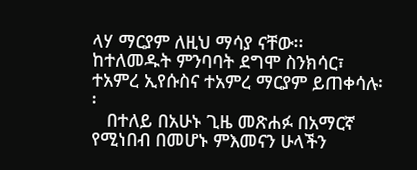ላሃ ማርያም ለዚህ ማሳያ ናቸው፡፡ ከተለመዱት ምንባባት ደግሞ ስንክሳር፣ ተአምረ ኢየሱስና ተአምረ ማርያም ይጠቀሳሉ፡፡
   በተለይ በአሁኑ ጊዜ መጽሐፉ በአማርኛ የሚነበብ በመሆኑ ምእመናን ሁላችን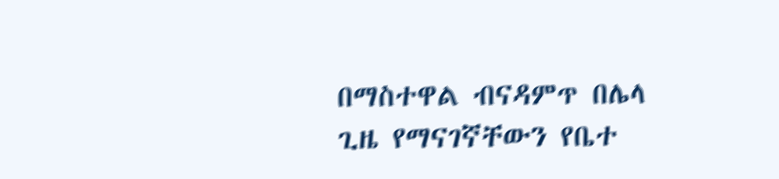በማስተዋል ብናዳምጥ በሌላ ጊዜ የማናገኛቸውን የቤተ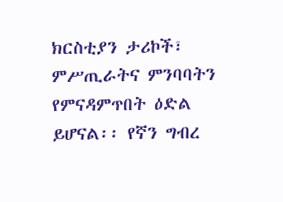ክርስቲያን ታሪኮች፣ ምሥጢራትና ምንባባትን የምናዳምጥበት ዕድል ይሆናል፡፡ የኛን ግብረ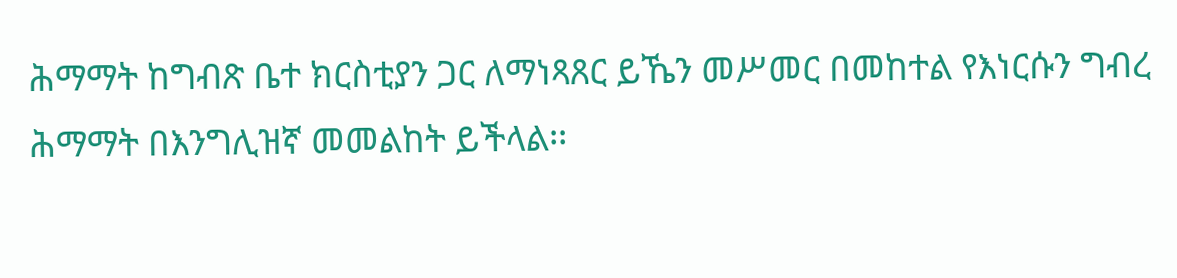ሕማማት ከግብጽ ቤተ ክርስቲያን ጋር ለማነጻጸር ይኼን መሥመር በመከተል የእነርሱን ግብረ ሕማማት በእንግሊዝኛ መመልከት ይችላል፡፡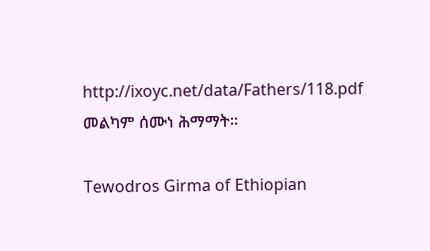http://ixoyc.net/data/Fathers/118.pdf
መልካም ሰሙነ ሕማማት፡፡

Tewodros Girma of Ethiopian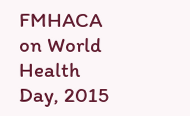FMHACA on World Health Day, 2015